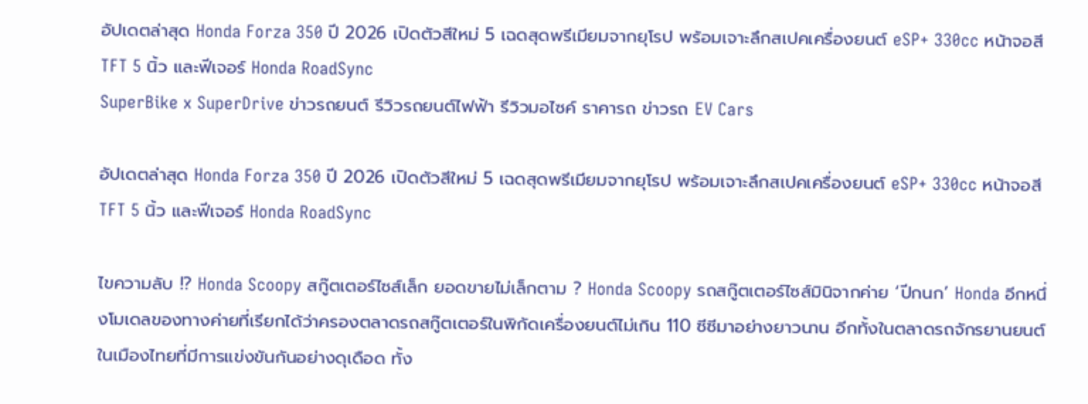อัปเดตล่าสุด Honda Forza 350 ปี 2026 เปิดตัวสีใหม่ 5 เฉดสุดพรีเมียมจากยุโรป พร้อมเจาะลึกสเปคเครื่องยนต์ eSP+ 330cc หน้าจอสี TFT 5 นิ้ว และฟีเจอร์ Honda RoadSync
SuperBike x SuperDrive ข่าวรถยนต์ รีวิวรถยนต์ไฟฟ้า รีวิวมอไซค์ ราคารถ ข่าวรถ EV Cars

อัปเดตล่าสุด Honda Forza 350 ปี 2026 เปิดตัวสีใหม่ 5 เฉดสุดพรีเมียมจากยุโรป พร้อมเจาะลึกสเปคเครื่องยนต์ eSP+ 330cc หน้าจอสี TFT 5 นิ้ว และฟีเจอร์ Honda RoadSync

ไขความลับ !? Honda Scoopy สกู๊ตเตอร์ไซส์เล็ก ยอดขายไม่เล็กตาม ? Honda Scoopy รถสกู๊ตเตอร์ไซส์มินิจากค่าย ‘ปีกนก’ Honda อีกหนึ่งโมเดลของทางค่ายที่เรียกได้ว่าครองตลาดรถสกู๊ตเตอร์ในพิกัดเครื่องยนต์ไม่เกิน 110 ซีซีมาอย่างยาวนาน อีกทั้งในตลาดรถจักรยานยนต์ในเมืองไทยที่มีการแข่งขันกันอย่างดุเดือด ทั้ง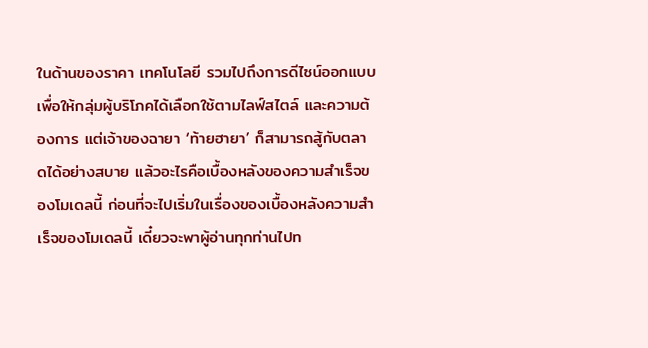ในด้านของราคา เทคโนโลยี รวมไปถึงการดีไซน์ออกแบบเพื่อให้กลุ่มผู้บริโภคได้เลือกใช้ตามไลฟ์สไตล์ และความต้องการ แต่เจ้าของฉายา ‘ท้ายฮายา’ ก็สามารถสู้กับตลาดได้อย่างสบาย แล้วอะไรคือเบื้องหลังของความสำเร็จของโมเดลนี้ ก่อนที่จะไปเริ่มในเรื่องของเบื้องหลังความสำเร็จของโมเดลนี้ เดี๋ยวจะพาผู้อ่านทุกท่านไปท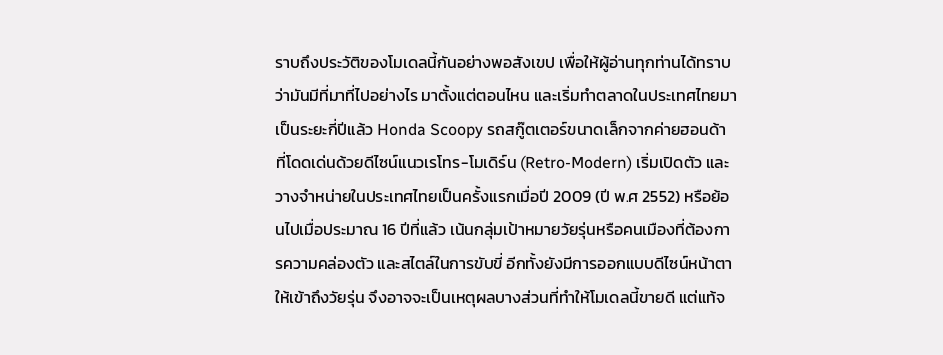ราบถึงประวัติของโมเดลนี้กันอย่างพอสังเขป เพื่อให้ผู้อ่านทุกท่านได้ทราบว่ามันมีที่มาที่ไปอย่างไร มาตั้งแต่ตอนไหน และเริ่มทำตลาดในประเทศไทยมาเป็นระยะกี่ปีแล้ว Honda Scoopy รถสกู๊ตเตอร์ขนาดเล็กจากค่ายฮอนด้า ที่โดดเด่นด้วยดีไซน์แนวเรโทร-โมเดิร์น (Retro-Modern) เริ่มเปิดตัว และวางจำหน่ายในประเทศไทยเป็นครั้งแรกเมื่อปี 2009 (ปี พ.ศ 2552) หรือย้อนไปเมื่อประมาณ 16 ปีที่แล้ว เน้นกลุ่มเป้าหมายวัยรุ่นหรือคนเมืองที่ต้องการความคล่องตัว และสไตล์ในการขับขี่ อีกทั้งยังมีการออกแบบดีไซน์หน้าตาให้เข้าถึงวัยรุ่น จึงอาจจะเป็นเหตุผลบางส่วนที่ทำให้โมเดลนี้ขายดี แต่แท้จ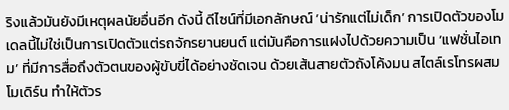ริงแล้วมันยังมีเหตุผลนัยอื่นอีก ดังนี้ ดีไซน์ที่มีเอกลักษณ์ ‘น่ารักแต่ไม่เด็ก’ การเปิดตัวของโมเดลนี้ไม่ใช่เป็นการเปิดตัวแต่รถจักรยานยนต์ แต่มันคือการแฝงไปด้วยความเป็น ‘แฟชั่นไอเทม’ ที่มีการสื่อถึงตัวตนของผู้ขับขี่ได้อย่างชัดเจน ด้วยเส้นสายตัวถังโค้งมน สไตล์เรโทรผสมโมเดิร์น ทำให้ตัวร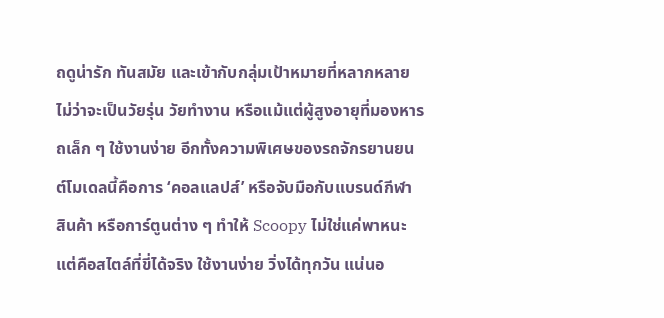ถดูน่ารัก ทันสมัย และเข้ากับกลุ่มเป้าหมายที่หลากหลาย ไม่ว่าจะเป็นวัยรุ่น วัยทำงาน หรือแม้แต่ผู้สูงอายุที่มองหารถเล็ก ๆ ใช้งานง่าย อีกทั้งความพิเศษของรถจักรยานยนต์โมเดลนี้คือการ ‘คอลแลปส์’ หรือจับมือกับแบรนด์กีฬา สินค้า หรือการ์ตูนต่าง ๆ ทำให้ Scoopy ไม่ใช่แค่พาหนะ แต่คือสไตล์ที่ขี่ได้จริง ใช้งานง่าย วิ่งได้ทุกวัน แน่นอ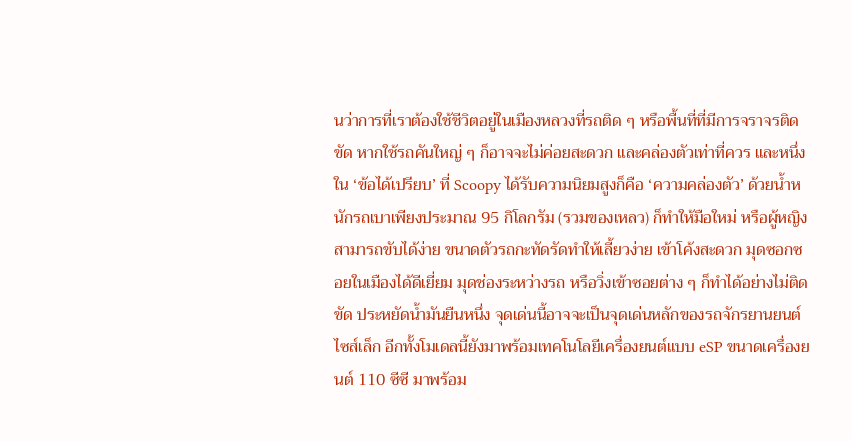นว่าการที่เราต้องใช้ชีวิตอยู่ในเมืองหลวงที่รถติด ๆ หรือพื้นที่ที่มีการจราจรติดขัด หากใช้รถคันใหญ่ ๆ ก็อาจจะไม่ค่อยสะดวก และคล่องตัวเท่าที่ควร และหนึ่งใน ‘ข้อได้เปรียบ’ ที่ Scoopy ได้รับความนิยมสูงก็คือ ‘ความคล่องตัว’ ด้วยน้ำหนักรถเบาเพียงประมาณ 95 กิโลกรัม (รวมของเหลว) ก็ทำให้มือใหม่ หรือผู้หญิงสามารถขับได้ง่าย ขนาดตัวรถกะทัดรัดทำให้เลี้ยวง่าย เข้าโค้งสะดวก มุดซอกซอยในเมืองได้ดีเยี่ยม มุดช่องระหว่างรถ หรือวิ่งเข้าซอยต่าง ๆ ก็ทำได้อย่างไม่ติดขัด ประหยัดน้ำมันยืนหนึ่ง จุดเด่นนี้อาจจะเป็นจุดเด่นหลักของรถจักรยานยนต์ไซส์เล็ก อีกทั้งโมเดลนี้ยังมาพร้อมเทคโนโลยีเครื่องยนต์แบบ eSP ขนาดเครื่องยนต์ 110 ซีซี มาพร้อม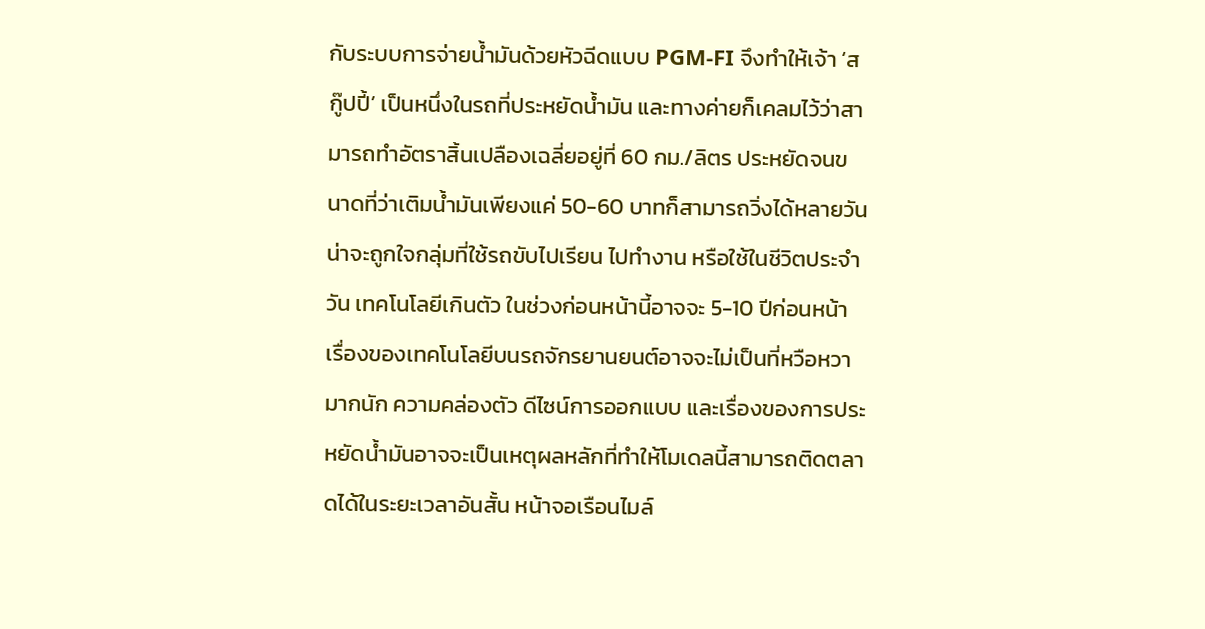กับระบบการจ่ายน้ำมันด้วยหัวฉีดแบบ PGM-FI จึงทำให้เจ้า ‘สกู๊ปปี้’ เป็นหนึ่งในรถที่ประหยัดน้ำมัน และทางค่ายก็เคลมไว้ว่าสามารถทำอัตราสิ้นเปลืองเฉลี่ยอยู่ที่ 60 กม./ลิตร ประหยัดจนขนาดที่ว่าเติมน้ำมันเพียงแค่ 50-60 บาทก็สามารถวิ่งได้หลายวัน น่าจะถูกใจกลุ่มที่ใช้รถขับไปเรียน ไปทำงาน หรือใช้ในชีวิตประจำวัน เทคโนโลยีเกินตัว ในช่วงก่อนหน้านี้อาจจะ 5-10 ปีก่อนหน้า เรื่องของเทคโนโลยีบนรถจักรยานยนต์อาจจะไม่เป็นที่หวือหวามากนัก ความคล่องตัว ดีไซน์การออกแบบ และเรื่องของการประหยัดน้ำมันอาจจะเป็นเหตุผลหลักที่ทำให้โมเดลนี้สามารถติดตลาดได้ในระยะเวลาอันสั้น หน้าจอเรือนไมล์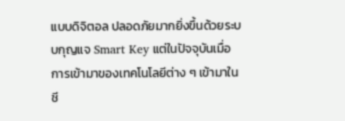แบบดิจิตอล ปลอดภัยมากยิ่งขึ้นด้วยระบบกุญแจ Smart Key แต่ในปัจจุบันเมื่อการเข้ามาของเทคโนโลยีต่าง ๆ เข้ามาในชี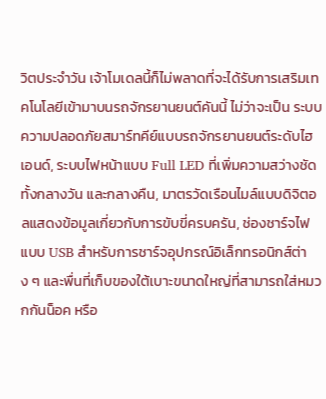วิตประจำวัน เจ้าโมเดลนี้ก็ไม่พลาดที่จะได้รับการเสริมเทคโนโลยีเข้ามาบนรถจักรยานยนต์คันนี้ ไม่ว่าจะเป็น ระบบความปลอดภัยสมาร์ทคีย์แบบรถจักรยานยนต์ระดับไฮเอนด์, ระบบไฟหน้าแบบ Full LED ที่เพิ่มความสว่างชัดทั้งกลางวัน และกลางคืน, มาตรวัดเรือนไมล์แบบดิจิตอลแสดงข้อมูลเกี่ยวกับการขับขี่ครบครัน, ช่องชาร์จไฟแบบ USB สำหรับการชาร์จอุปกรณ์อิเล็กทรอนิกส์ต่าง ๆ และพื่นที่เก็บของใต้เบาะขนาดใหญ่ที่สามารถใส่หมวกกันน็อค หรือ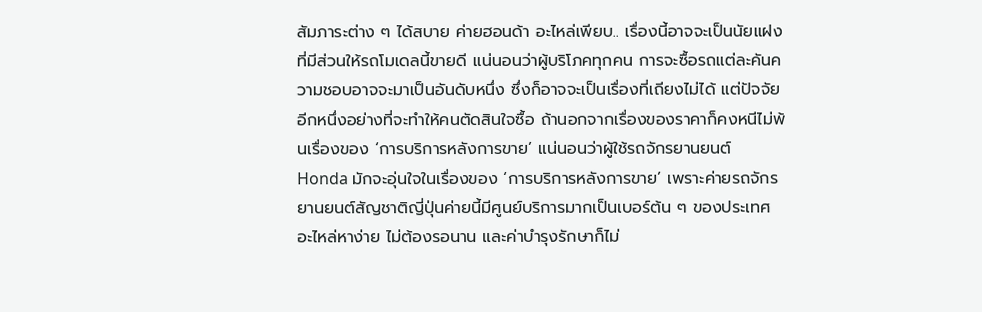สัมภาระต่าง ๆ ได้สบาย ค่ายฮอนด้า อะไหล่เพียบ.. เรื่องนี้อาจจะเป็นนัยแฝงที่มีส่วนให้รถโมเดลนี้ขายดี แน่นอนว่าผู้บริโภคทุกคน การจะซื้อรถแต่ละคันความชอบอาจจะมาเป็นอันดับหนึ่ง ซึ่งก็อาจจะเป็นเรื่องที่เถียงไม่ได้ แต่ปัจจัยอีกหนึ่งอย่างที่จะทำให้คนตัดสินใจซื้อ ถ้านอกจากเรื่องของราคาก็คงหนีไม่พ้นเรื่องของ ‘การบริการหลังการขาย’ แน่นอนว่าผู้ใช้รถจักรยานยนต์ Honda มักจะอุ่นใจในเรื่องของ ‘การบริการหลังการขาย’ เพราะค่ายรถจักรยานยนต์สัญชาติญี่ปุ่นค่ายนี้มีศูนย์บริการมากเป็นเบอร์ต้น ๆ ของประเทศ อะไหล่หาง่าย ไม่ต้องรอนาน และค่าบำรุงรักษาก็ไม่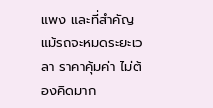แพง และที่สำคัญแม้รถจะหมดระยะเวลา ราคาคุ้มค่า ไม่ต้องคิดมาก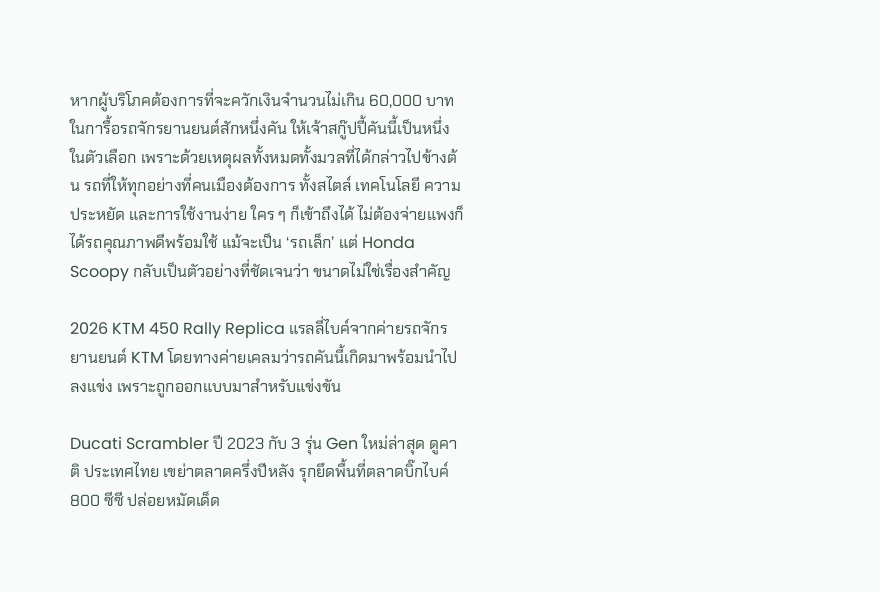หากผู้บริโภคต้องการที่จะควักเงินจำนวนไม่เกิน 60,000 บาทในการื้อรถจักรยานยนต์สักหนึ่งคัน ให้เจ้าสกู๊ปปี้คันนี้เป็นหนึ่งในตัวเลือก เพราะด้วยเหตุผลทั้งหมดทั้งมวลที่ได้กล่าวไปข้างต้น รถที่ให้ทุกอย่างที่คนเมืองต้องการ ทั้งสไตล์ เทคโนโลยี ความประหยัด และการใช้งานง่าย ใคร ๆ ก็เข้าถึงได้ ไม่ต้องจ่ายแพงก็ได้รถคุณภาพดีพร้อมใช้ แม้จะเป็น ‘รถเล็ก’ แต่ Honda Scoopy กลับเป็นตัวอย่างที่ชัดเจนว่า ขนาดไม่ใช่เรื่องสำคัญ

2026 KTM 450 Rally Replica แรลลี่ไบค์จากค่ายรถจักรยานยนต์ KTM โดยทางค่ายเคลมว่ารถคันนี้เกิดมาพร้อมนำไปลงแข่ง เพราะถูกออกแบบมาสำหรับแข่งขัน

Ducati Scrambler ปี 2023 กับ 3 รุ่น Gen ใหม่ล่าสุด ดูคาติ ประเทศไทย เขย่าตลาดครึ่งปีหลัง รุกยึดพื้นที่ตลาดบิ๊กไบค์ 800 ซีซี ปล่อยหมัดเด็ด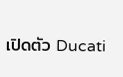เปิดตัว Ducati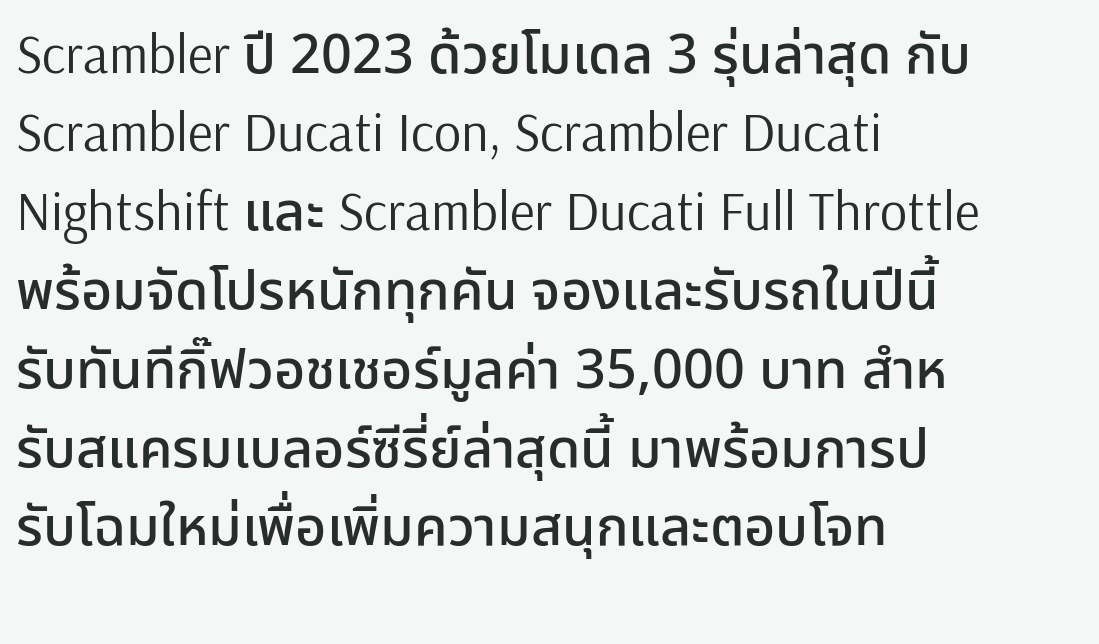Scrambler ปี 2023 ด้วยโมเดล 3 รุ่นล่าสุด กับ Scrambler Ducati Icon, Scrambler Ducati Nightshift และ Scrambler Ducati Full Throttle พร้อมจัดโปรหนักทุกคัน จองและรับรถในปีนี้ รับทันทีกิ๊ฟวอชเชอร์มูลค่า 35,000 บาท สำหรับสแครมเบลอร์ซีรี่ย์ล่าสุดนี้ มาพร้อมการปรับโฉมใหม่เพื่อเพิ่มความสนุกและตอบโจท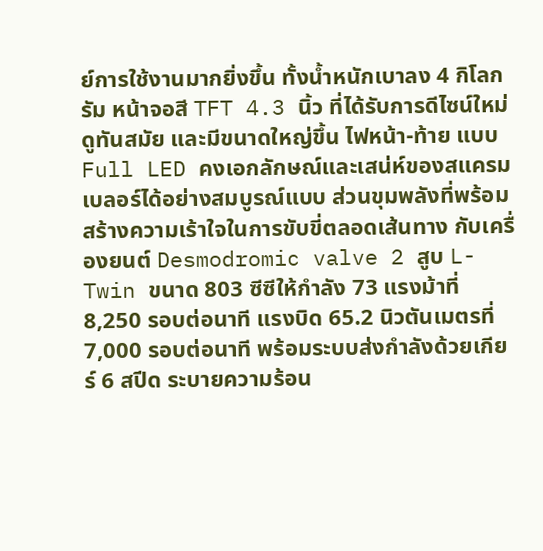ย์การใช้งานมากยิ่งขึ้น ทั้งน้ำหนักเบาลง 4 กิโลกรัม หน้าจอสี TFT 4.3 นิ้ว ที่ได้รับการดีไซน์ใหม่ ดูทันสมัย และมีขนาดใหญ่ขึ้น ไฟหน้า-ท้าย แบบ Full LED คงเอกลักษณ์และเสน่ห์ของสแครมเบลอร์ได้อย่างสมบูรณ์แบบ ส่วนขุมพลังที่พร้อมสร้างความเร้าใจในการขับขี่ตลอดเส้นทาง กับเครื่องยนต์ Desmodromic valve 2 สูบ L-Twin ขนาด 803 ซีซีให้กำลัง 73 แรงม้าที่ 8,250 รอบต่อนาที แรงบิด 65.2 นิวตันเมตรที่ 7,000 รอบต่อนาที พร้อมระบบส่งกำลังด้วยเกียร์ 6 สปีด ระบายความร้อน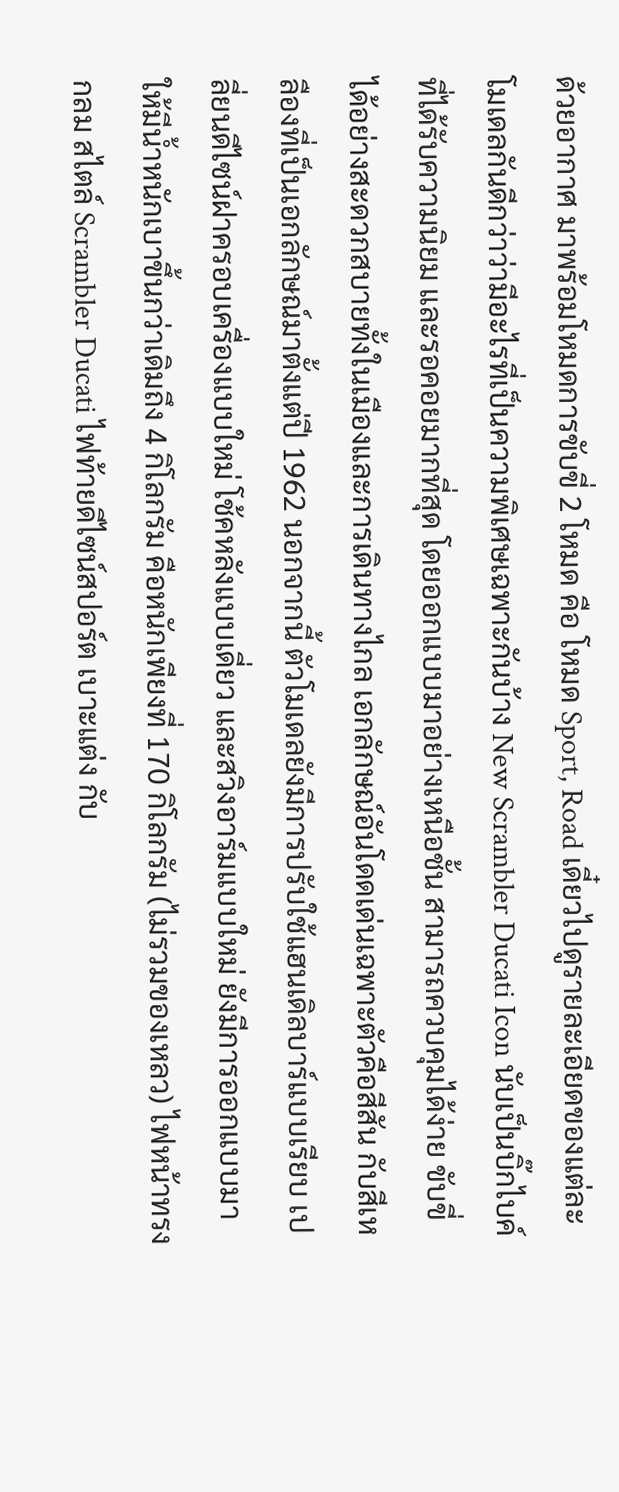ด้วยอากาศ มาพร้อมโหมดการขับขี่ 2 โหมด คือ โหมด Sport, Road เดี๋ยวไปดูรายละเอียดของแต่ละโมเดลกันดีกว่าว่ามีอะไรที่เป็นความพิเศษเฉพาะกันบ้าง New Scrambler Ducati Icon นับเป็นบิ๊กไบค์ที่ได้รับความนิยม และรอคอยมากที่สุด โดยออกแบบมาอย่างเหนือชั้น สามารถควบคุมได้ง่าย ขับขี่ได้อย่างสะดวกสบายทั้งในเมืองและการเดินทางไกล เอกลักษณ์อันโดดเด่นเฉพาะตัวคือสีสัน กับสีเหลืองที่เป็นเอกลักษณ์มาตั้งแต่ปี 1962 นอกจากนี้ ตัวโมเดลยังมีการปรับใช้แฮนเดิลบาร์แบบเรียบ เปลี่ยนดีไซน์ฝาครอบเครื่องแบบใหม่ โช้คหลังแบบเดี่ยว และสวิงอาร์มแบบใหม่ ยังมีการออกแบบมาให้มีน้ำหนักเบาขึ้นกว่าเดิมถึง 4 กิโลกรัม คือหนักเพียงที่ 170 กิโลกรัม (ไม่รวมของเหลว) ไฟหน้าทรงกลม สไตล์ Scrambler Ducati ไฟท้ายดีไซน์สปอร์ต เบาะแต่ง กับ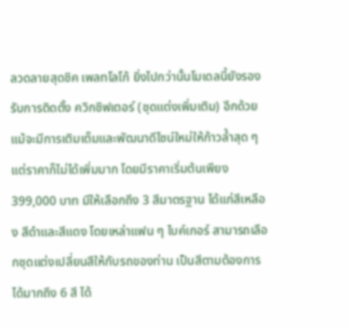ลวดลายสุดชิค เพลทโลโก้ ยิ่งไปกว่านั้นโมเดลนี้ยังรองรับการติดตั้ง ควิกชิฟเตอร์ (ชุดแต่งเพิ่มเติม) อีกด้วย แม้จะมีการเติมเต็มและพัฒนาดีไซน์ใหม่ให้ก้าวล้ำสุด ๆ แต่ราคาก็ไม่ได้เพิ่มมาก โดยมีราคาเริ่มต้นเพียง 399,000 บาท มีให้เลือกถึง 3 สีมาตรฐาน ได้แก่สีเหลือง สีดำและสีแดง โดยเหล่าแฟน ๆ ไบค์เกอร์ สามารถเลือกชุดแต่งเปลี่ยนสีให้กับรถของท่าน เป็นสีตามต้องการได้มากถึง 6 สี ได้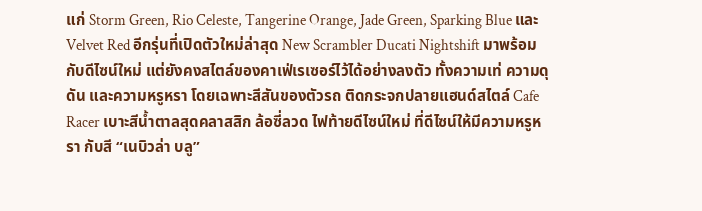แก่ Storm Green, Rio Celeste, Tangerine Orange, Jade Green, Sparking Blue และ Velvet Red อีกรุ่นที่เปิดตัวใหม่ล่าสุด New Scrambler Ducati Nightshift มาพร้อมกับดีไซน์ใหม่ แต่ยังคงสไตล์ของคาเฟ่เรเซอร์ไว้ได้อย่างลงตัว ทั้งความเท่ ความดุดัน และความหรูหรา โดยเฉพาะสีสันของตัวรถ ติดกระจกปลายแฮนด์สไตล์ Cafe Racer เบาะสีน้ำตาลสุดคลาสสิก ล้อซี่ลวด ไฟท้ายดีไซน์ใหม่ ที่ดีไซน์ให้มีความหรูหรา กับสี “เนบิวล่า บลู”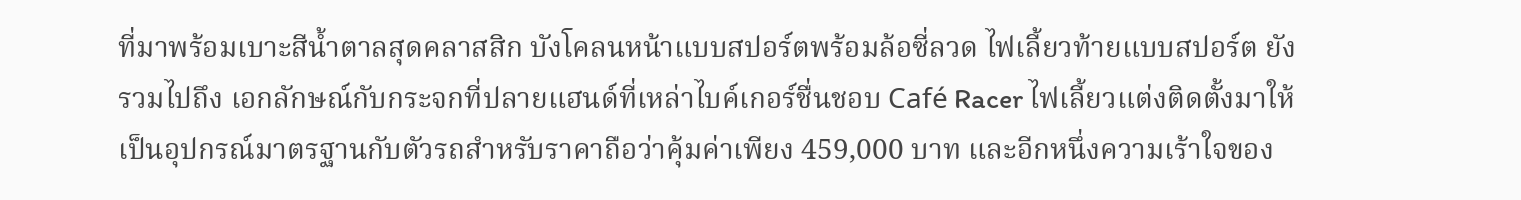ที่มาพร้อมเบาะสีน้ำตาลสุดคลาสสิก บังโคลนหน้าแบบสปอร์ตพร้อมล้อซี่ลวด ไฟเลี้ยวท้ายแบบสปอร์ต ยังรวมไปถึง เอกลักษณ์กับกระจกที่ปลายแฮนด์ที่เหล่าไบค์เกอร์ชื่นชอบ Café Racer ไฟเลี้ยวแต่งติดตั้งมาให้เป็นอุปกรณ์มาตรฐานกับตัวรถสำหรับราคาถือว่าคุ้มค่าเพียง 459,000 บาท และอีกหนึ่งความเร้าใจของ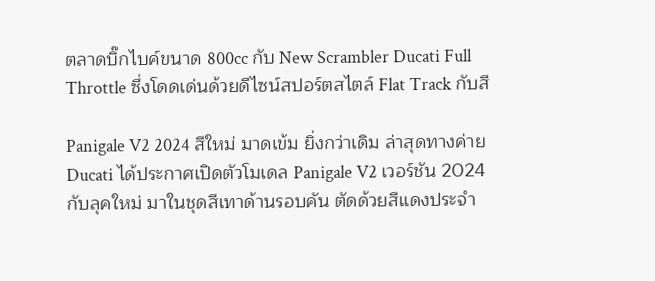ตลาดบิ๊กไบค์ขนาด 800cc กับ New Scrambler Ducati Full Throttle ซึ่งโดดเด่นด้วยดีไซน์สปอร์ตสไตล์ Flat Track กับสี

Panigale V2 2024 สีใหม่ มาดเข้ม ยิ่งกว่าเดิม ล่าสุดทางค่าย Ducati ได้ประกาศเปิดตัวโมเดล Panigale V2 เวอร์ชัน 2024 กับลุคใหม่ มาในชุดสีเทาด้านรอบคัน ตัดด้วยสีแดงประจำ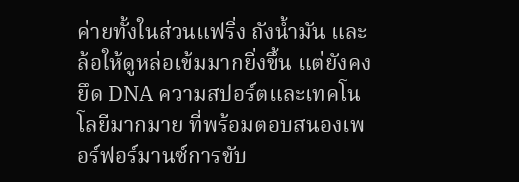ค่ายทั้งในส่วนแฟริ่ง ถังน้ำมัน และล้อให้ดูหล่อเข้มมากยิ่งขึ้น แต่ยังคงยึด DNA ความสปอร์ตและเทคโนโลยีมากมาย ที่พร้อมตอบสนองเพอร์ฟอร์มานซ์การขับ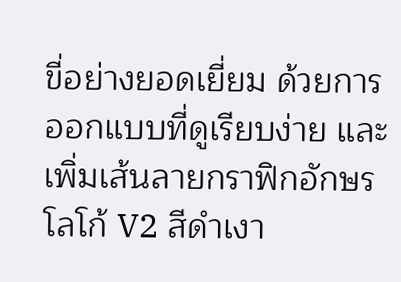ขี่อย่างยอดเยี่ยม ด้วยการออกแบบที่ดูเรียบง่าย และเพิ่มเส้นลายกราฟิกอักษรโลโก้ V2 สีดำเงา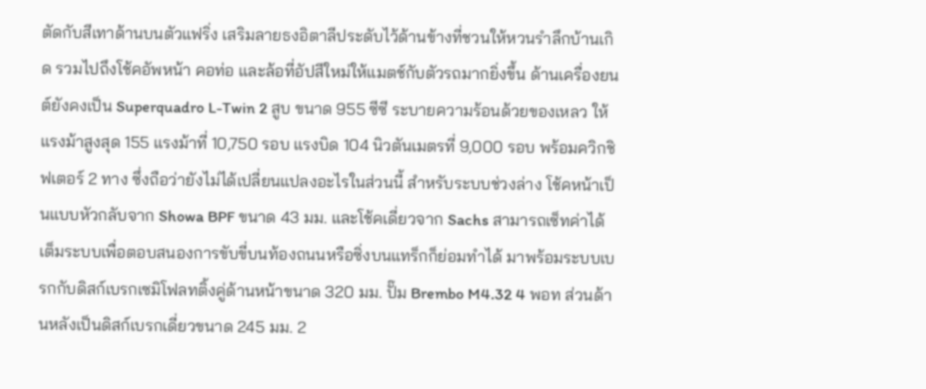ตัดกับสีเทาด้านบนตัวแฟริ่ง เสริมลายธงอิตาลีประดับไว้ด้านข้างที่ชวนให้หวนรำลึกบ้านเกิด รวมไปถึงโช้คอัพหน้า คอท่อ และล้อที่อัปสีใหม่ให้แมตช์กับตัวรถมากยิ่งขึ้น ด้านเครื่องยนต์ยังคงเป็น Superquadro L-Twin 2 สูบ ขนาด 955 ซีซี ระบายความร้อนด้วยของเหลว ให้แรงม้าสูงสุด 155 แรงม้าที่ 10,750 รอบ แรงบิด 104 นิวตันเมตรที่ 9,000 รอบ พร้อมควิกชิฟเตอร์ 2 ทาง ซึ่งถือว่ายังไม่ได้เปลี่ยนแปลงอะไรในส่วนนี้ สำหรับระบบช่วงล่าง โช้คหน้าเป็นแบบหัวกลับจาก Showa BPF ขนาด 43 มม. และโช้คเดี่ยวจาก Sachs สามารถเซ็ทค่าได้เต็มระบบเพื่อตอบสนองการขับขี่บนท้องถนนหรือซิ่งบนแทร็กก็ย่อมทำได้ มาพร้อมระบบเบรกกับดิสก์เบรกเซมิโฟลทติ้งคู่ด้านหน้าขนาด 320 มม. ปั๊ม Brembo M4.32 4 พอท ส่วนด้านหลังเป็นดิสก์เบรกเดี่ยวขนาด 245 มม. 2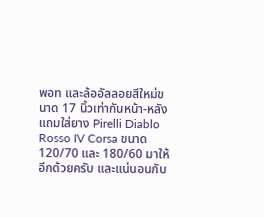พอท และล้ออัลลอยสีใหม่ขนาด 17 นิ้วเท่ากันหน้า-หลัง แถมใส่ยาง Pirelli Diablo Rosso IV Corsa ขนาด 120/70 และ 180/60 มาให้อีกด้วยครับ และแน่นอนกับ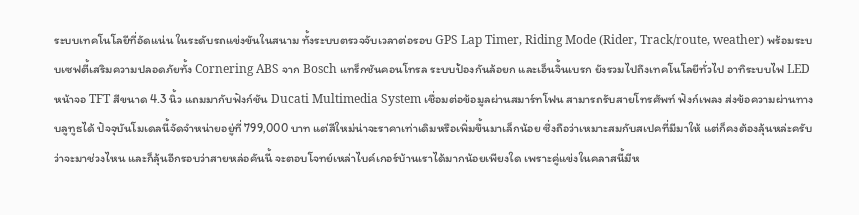ระบบเทคโนโลยีที่อัดแน่น ในระดับรถแข่งขันในสนาม ทั้งระบบตรวจจับเวลาต่อรอบ GPS Lap Timer, Riding Mode (Rider, Track/route, weather) พร้อมระบบเซฟตี้เสริมความปลอดภัยทั้ง Cornering ABS จาก Bosch แทร็กชันคอนโทรล ระบบป้องกันล้อยก และเอ็นจิ้นเบรก ยังรวมไปถึงเทคโนโลยีทั่วไป อาทิระบบไฟ LED หน้าจอ TFT สีขนาด 4.3 นิ้ว แถมมากับฟังก์ชัน Ducati Multimedia System เชื่อมต่อข้อมูลผ่านสมาร์ทโฟน สามารถรับสายโทรศัพท์ ฟังก์เพลง ส่งข้อความผ่านทางบลูทูธได้ ปัจจุบันโมเดลนี้จัดจำหน่ายอยู่ที่ 799,000 บาท แต่สีใหม่น่าจะราคาเท่าเดิมหรือเพิ่มขึ้นมาเล็กน้อย ซึ่งถือว่าเหมาะสมกับสเปคที่มีมาให้ แต่ก็คงต้องลุ้นหล่ะครับว่าจะมาช่วงไหน และก็ลุ้นอีกรอบว่าสายหล่อคันนี้ จะตอบโจทย์เหล่าไบค์เกอร์บ้านเราได้มากน้อยเพียงใด เพราะคู่แข่งในคลาสนี้มีห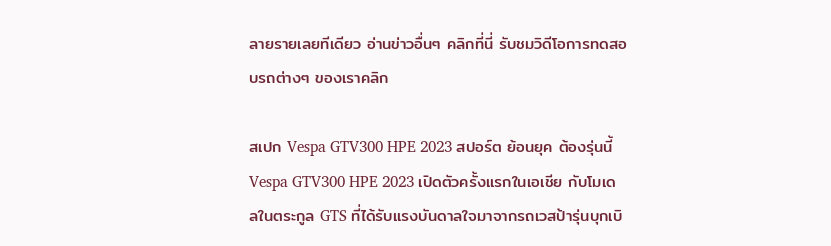ลายรายเลยทีเดียว อ่านข่าวอื่นๆ คลิกที่นี่ รับชมวิดีโอการทดสอบรถต่างๆ ของเราคลิก

สเปก Vespa GTV300 HPE 2023 สปอร์ต ย้อนยุค ต้องรุ่นนี้ Vespa GTV300 HPE 2023 เปิดตัวครั้งแรกในเอเชีย กับโมเดลในตระกูล GTS ที่ได้รับแรงบันดาลใจมาจากรถเวสป้ารุ่นบุกเบิ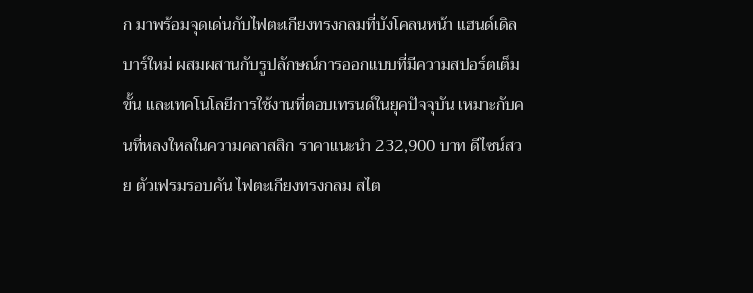ก มาพร้อมจุดเด่นกับไฟตะเกียงทรงกลมที่บังโคลนหน้า แฮนด์เดิลบาร์ใหม่ ผสมผสานกับรูปลักษณ์การออกแบบที่มีความสปอร์ตเต็มขั้น และเทคโนโลยีการใช้งานที่ตอบเทรนด์ในยุคปัจจุบัน เหมาะกับคนที่หลงใหลในความคลาสสิก ราคาแนะนำ 232,900 บาท ดีไซน์สวย ตัวเฟรมรอบคัน ไฟตะเกียงทรงกลม สไต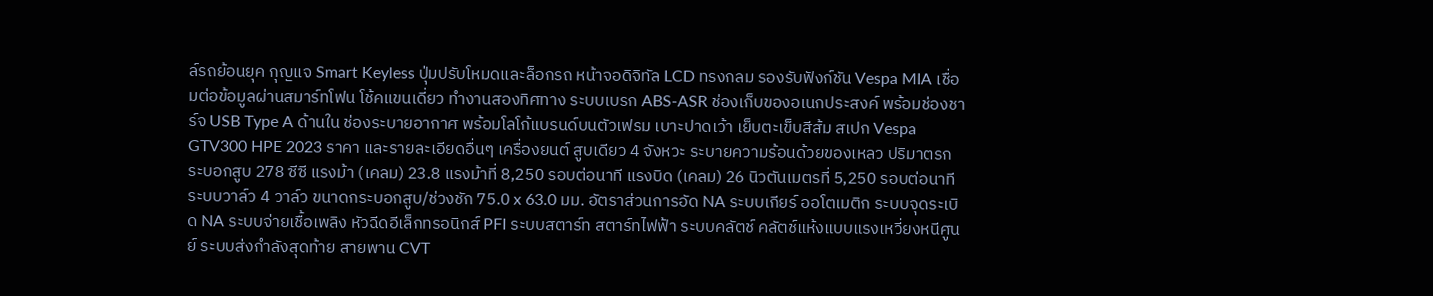ล์รถย้อนยุค กุญแจ Smart Keyless ปุ่มปรับโหมดและล็อกรถ หน้าจอดิจิทัล LCD ทรงกลม รองรับฟังก์ชัน Vespa MIA เชื่อมต่อข้อมูลผ่านสมาร์ทโฟน โช้คแขนเดี่ยว ทำงานสองทิศทาง ระบบเบรก ABS-ASR ช่องเก็บของอเนกประสงค์ พร้อมช่องชาร์จ USB Type A ด้านใน ช่องระบายอากาศ พร้อมโลโก้แบรนด์บนตัวเฟรม เบาะปาดเว้า เย็บตะเข็บสีส้ม สเปก Vespa GTV300 HPE 2023 ราคา และรายละเอียดอื่นๆ เครื่องยนต์ สูบเดียว 4 จังหวะ ระบายความร้อนด้วยของเหลว ปริมาตรกระบอกสูบ 278 ซีซี แรงม้า (เคลม) 23.8 แรงม้าที่ 8,250 รอบต่อนาที แรงบิด (เคลม) 26 นิวตันเมตรที่ 5,250 รอบต่อนาที ระบบวาล์ว 4 วาล์ว ขนาดกระบอกสูบ/ช่วงชัก 75.0 x 63.0 มม. อัตราส่วนการอัด NA ระบบเกียร์ ออโตเมติก ระบบจุดระเบิด NA ระบบจ่ายเชื้อเพลิง หัวฉีดอีเล็กทรอนิกส์ PFI ระบบสตาร์ท สตาร์ทไฟฟ้า ระบบคลัตช์ คลัตช์แห้งแบบแรงเหวี่ยงหนีศูนย์ ระบบส่งกำลังสุดท้าย สายพาน CVT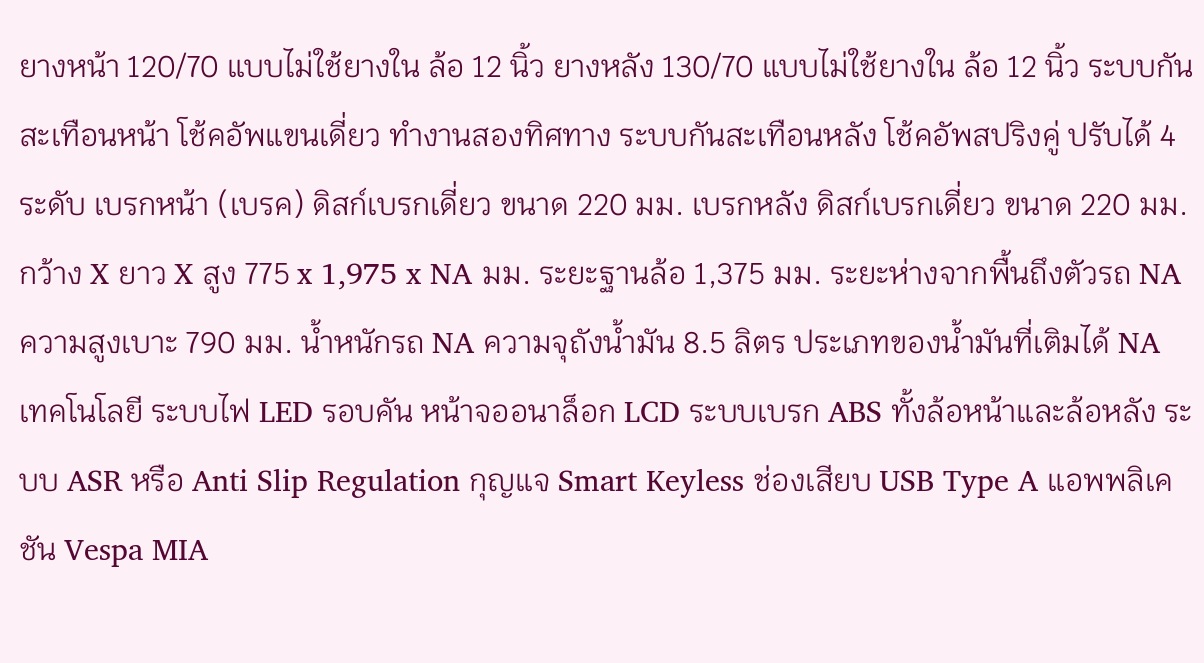ยางหน้า 120/70 แบบไม่ใช้ยางใน ล้อ 12 นิ้ว ยางหลัง 130/70 แบบไม่ใช้ยางใน ล้อ 12 นิ้ว ระบบกันสะเทือนหน้า โช้คอัพแขนเดี่ยว ทำงานสองทิศทาง ระบบกันสะเทือนหลัง โช้คอัพสปริงคู่ ปรับได้ 4 ระดับ เบรกหน้า (เบรค) ดิสก์เบรกเดี่ยว ขนาด 220 มม. เบรกหลัง ดิสก์เบรกเดี่ยว ขนาด 220 มม. กว้าง X ยาว X สูง 775 x 1,975 x NA มม. ระยะฐานล้อ 1,375 มม. ระยะห่างจากพื้นถึงตัวรถ NA ความสูงเบาะ 790 มม. น้ำหนักรถ NA ความจุถังน้ำมัน 8.5 ลิตร ประเภทของน้ำมันที่เติมได้ NA เทคโนโลยี ระบบไฟ LED รอบคัน หน้าจออนาล็อก LCD ระบบเบรก ABS ทั้งล้อหน้าและล้อหลัง ระบบ ASR หรือ Anti Slip Regulation กุญแจ Smart Keyless ช่องเสียบ USB Type A แอพพลิเคชัน Vespa MIA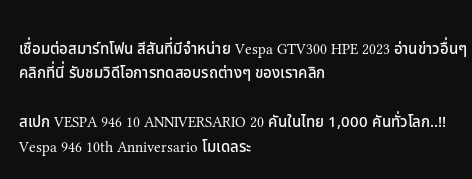เชื่อมต่อสมาร์ทโฟน สีสันที่มีจำหน่าย Vespa GTV300 HPE 2023 อ่านข่าวอื่นๆ คลิกที่นี่ รับชมวิดีโอการทดสอบรถต่างๆ ของเราคลิก

สเปก VESPA 946 10 ANNIVERSARIO 20 คันในไทย 1,000 คันทั่วโลก..!! Vespa 946 10th Anniversario โมเดลระ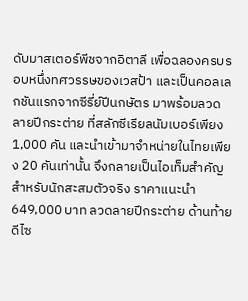ดับมาสเตอร์พีชจากอิตาลี เพื่อฉลองครบรอบหนึ่งทศวรรษของเวสป้า และเป็นคอลเลกชันแรกจากซีรี่ย์ปีนกษัตร มาพร้อมลวดลายปีกระต่าย ที่สลักซีเรียลนัมเบอร์เพียง 1,000 คัน และนำเข้ามาจำหน่ายในไทยเพียง 20 คันเท่านั้น จึงกลายเป็นไอเท็มสำคัญสำหรับนักสะสมตัวจริง ราคาแนะนำ 649,000 บาท ลวดลายปีกระต่าย ด้านท้ายดีไซ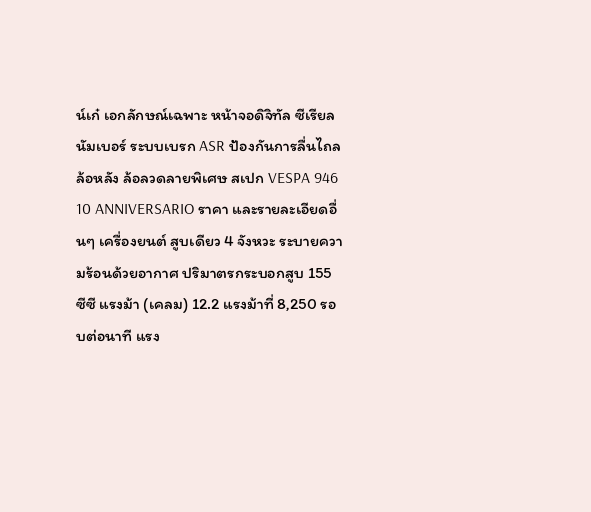น์เก๋ เอกลักษณ์เฉพาะ หน้าจอดิจิทัล ซีเรียลนัมเบอร์ ระบบเบรก ASR ป้องกันการลื่นไถลล้อหลัง ล้อลวดลายพิเศษ สเปก VESPA 946 10 ANNIVERSARIO ราคา และรายละเอียดอื่นๆ เครื่องยนต์ สูบเดียว 4 จังหวะ ระบายความร้อนด้วยอากาศ ปริมาตรกระบอกสูบ 155 ซีซี แรงม้า (เคลม) 12.2 แรงม้าที่ 8,250 รอบต่อนาที แรง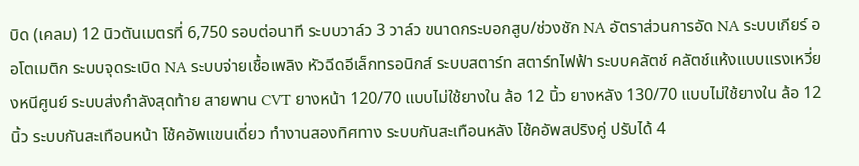บิด (เคลม) 12 นิวตันเมตรที่ 6,750 รอบต่อนาที ระบบวาล์ว 3 วาล์ว ขนาดกระบอกสูบ/ช่วงชัก NA อัตราส่วนการอัด NA ระบบเกียร์ ออโตเมติก ระบบจุดระเบิด NA ระบบจ่ายเชื้อเพลิง หัวฉีดอีเล็กทรอนิกส์ ระบบสตาร์ท สตาร์ทไฟฟ้า ระบบคลัตช์ คลัตช์แห้งแบบแรงเหวี่ยงหนีศูนย์ ระบบส่งกำลังสุดท้าย สายพาน CVT ยางหน้า 120/70 แบบไม่ใช้ยางใน ล้อ 12 นิ้ว ยางหลัง 130/70 แบบไม่ใช้ยางใน ล้อ 12 นิ้ว ระบบกันสะเทือนหน้า โช้คอัพแขนเดี่ยว ทำงานสองทิศทาง ระบบกันสะเทือนหลัง โช้คอัพสปริงคู่ ปรับได้ 4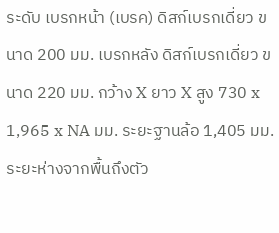ระดับ เบรกหน้า (เบรค) ดิสก์เบรกเดี่ยว ขนาด 200 มม. เบรกหลัง ดิสก์เบรกเดี่ยว ขนาด 220 มม. กว้าง X ยาว X สูง 730 x 1,965 x NA มม. ระยะฐานล้อ 1,405 มม. ระยะห่างจากพื้นถึงตัว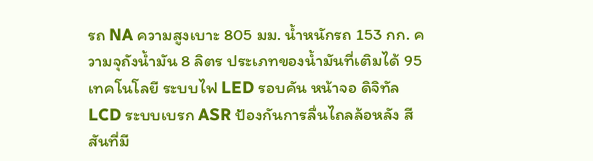รถ NA ความสูงเบาะ 805 มม. น้ำหนักรถ 153 กก. ความจุถังน้ำมัน 8 ลิตร ประเภทของน้ำมันที่เติมได้ 95 เทคโนโลยี ระบบไฟ LED รอบคัน หน้าจอ ดิจิทัล LCD ระบบเบรก ASR ป้องกันการลื่นไถลล้อหลัง สีสันที่มี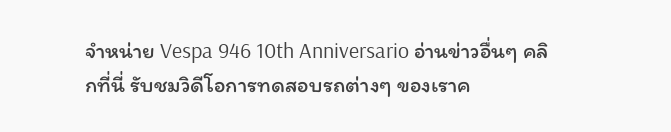จำหน่าย Vespa 946 10th Anniversario อ่านข่าวอื่นๆ คลิกที่นี่ รับชมวิดีโอการทดสอบรถต่างๆ ของเราค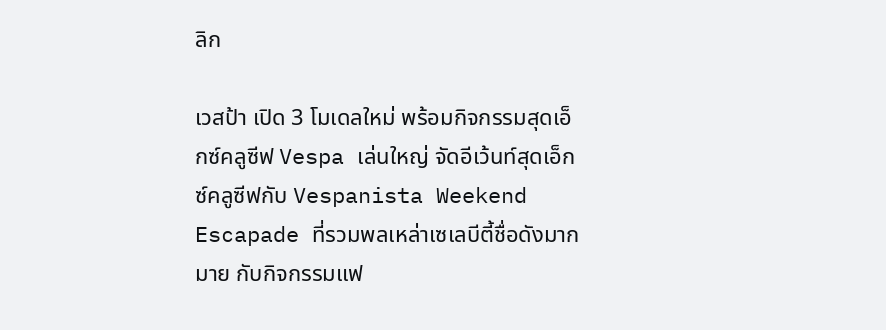ลิก

เวสป้า เปิด 3 โมเดลใหม่ พร้อมกิจกรรมสุดเอ็กซ์คลูซีฟ Vespa เล่นใหญ่ จัดอีเว้นท์สุดเอ็กซ์คลูซีฟกับ Vespanista Weekend Escapade ที่รวมพลเหล่าเซเลบีตี้ชื่อดังมากมาย กับกิจกรรมแฟ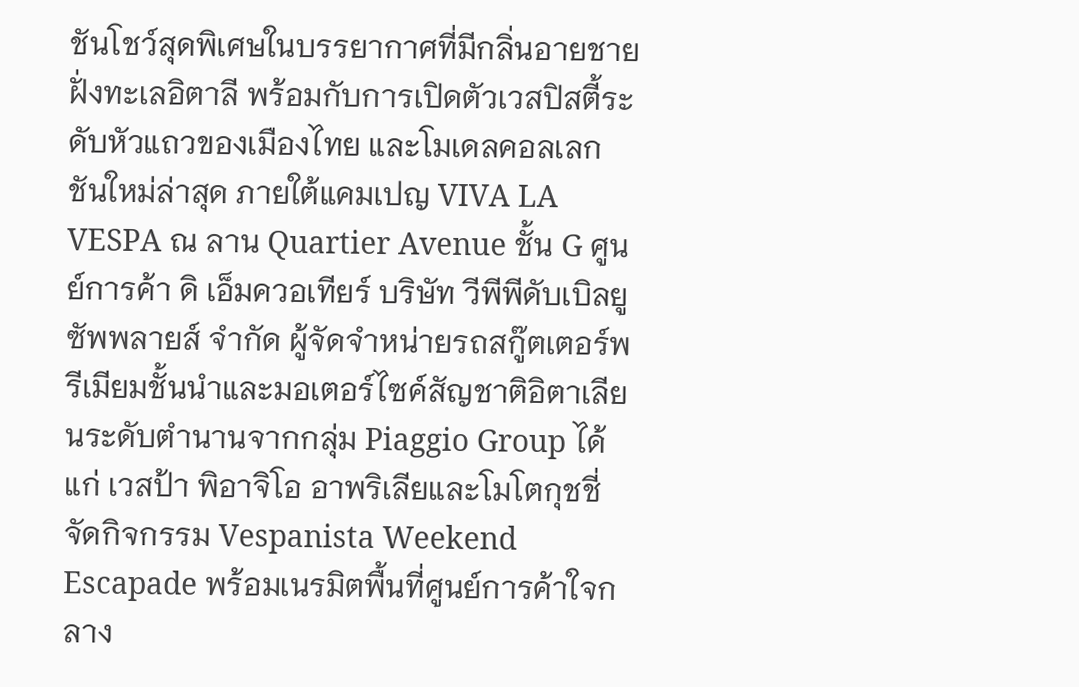ชันโชว์สุดพิเศษในบรรยากาศที่มีกลิ่นอายชายฝั่งทะเลอิตาลี พร้อมกับการเปิดตัวเวสปิสตี้ระดับหัวแถวของเมืองไทย และโมเดลคอลเลกชันใหม่ล่าสุด ภายใต้แคมเปญ VIVA LA VESPA ณ ลาน Quartier Avenue ชั้น G ศูนย์การค้า ดิ เอ็มควอเทียร์ บริษัท วีพีพีดับเบิลยู ซัพพลายส์ จำกัด ผู้จัดจำหน่ายรถสกู๊ตเตอร์พรีเมียมชั้นนำและมอเตอร์ไซค์สัญชาติอิตาเลียนระดับตำนานจากกลุ่ม Piaggio Group ได้แก่ เวสป้า พิอาจิโอ อาพริเลียและโมโตกุชชี่ จัดกิจกรรม Vespanista Weekend Escapade พร้อมเนรมิตพื้นที่ศูนย์การค้าใจกลาง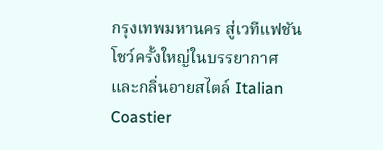กรุงเทพมหานคร สู่เวทีแฟชันโชว์ครั้งใหญ่ในบรรยากาศและกลิ่นอายสไตล์ Italian Coastier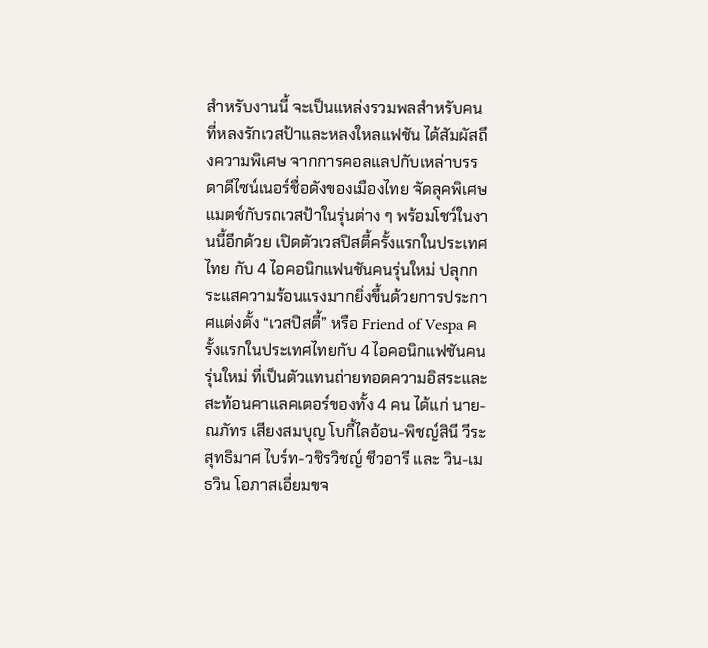สำหรับงานนี้ จะเป็นแหล่งรวมพลสำหรับคนที่หลงรักเวสป้าและหลงใหลแฟชัน ได้สัมผัสถึงความพิเศษ จากการคอลแลปกับเหล่าบรรดาดีไซน์เนอร์ชื่อดังของเมืองไทย จัดลุคพิเศษแมตช์กับรถเวสป้าในรุ่นต่าง ๆ พร้อมโชว์ในงานนี้อีกด้วย เปิดตัวเวสปิสตี้ครั้งแรกในประเทศไทย กับ 4 ไอคอนิกแฟนชันคนรุ่นใหม่ ปลุกกระแสความร้อนแรงมากยิ่งขึ้นด้วยการประกาศแต่งตั้ง “เวสปิสตี้” หรือ Friend of Vespa ครั้งแรกในประเทศไทยกับ 4 ไอคอนิกแฟชันคนรุ่นใหม่ ที่เป็นตัวแทนถ่ายทอดความอิสระและสะท้อนคาแลคเตอร์ของทั้ง 4 คน ได้แก่ นาย-ณภัทร เสียงสมบุญ โบกี้ไลอ้อน-พิชญ์สินี วีระสุทธิมาศ ไบร์ท-วชิรวิชญ์ ชีวอารี และ วิน-เมธวิน โอภาสเอี่ยมขจ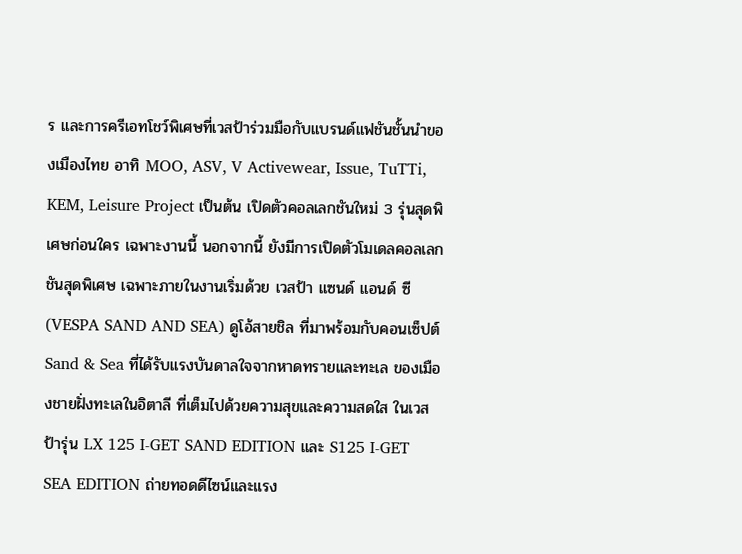ร และการครีเอทโชว์พิเศษที่เวสป้าร่วมมือกับแบรนด์แฟชันชั้นนำของเมืองไทย อาทิ MOO, ASV, V Activewear, Issue, TuTTi, KEM, Leisure Project เป็นต้น เปิดตัวคอลเลกชันใหม่ 3 รุ่นสุดพิเศษก่อนใคร เฉพาะงานนี้ นอกจากนี้ ยังมีการเปิดตัวโมเดลคอลเลกชันสุดพิเศษ เฉพาะภายในงานเริ่มด้วย เวสป้า แซนด์ แอนด์ ซี (VESPA SAND AND SEA) ดูโอ้สายชิล ที่มาพร้อมกับคอนเซ็ปต์ Sand & Sea ที่ได้รับแรงบันดาลใจจากหาดทรายและทะเล ของเมืองชายฝั่งทะเลในอิตาลี ที่เต็มไปด้วยความสุขและความสดใส ในเวสป้ารุ่น LX 125 I-GET SAND EDITION และ S125 I-GET SEA EDITION ถ่ายทอดดีไซน์และแรง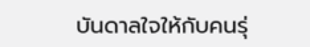บันดาลใจให้กับคนรุ่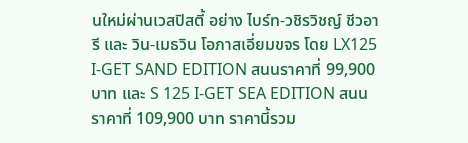นใหม่ผ่านเวสปิสตี้ อย่าง ไบร์ท-วชิรวิชญ์ ชีวอารี และ วิน-เมธวิน โอภาสเอี่ยมขจร โดย LX125 I-GET SAND EDITION สนนราคาที่ 99,900 บาท และ S 125 I-GET SEA EDITION สนนราคาที่ 109,900 บาท ราคานี้รวม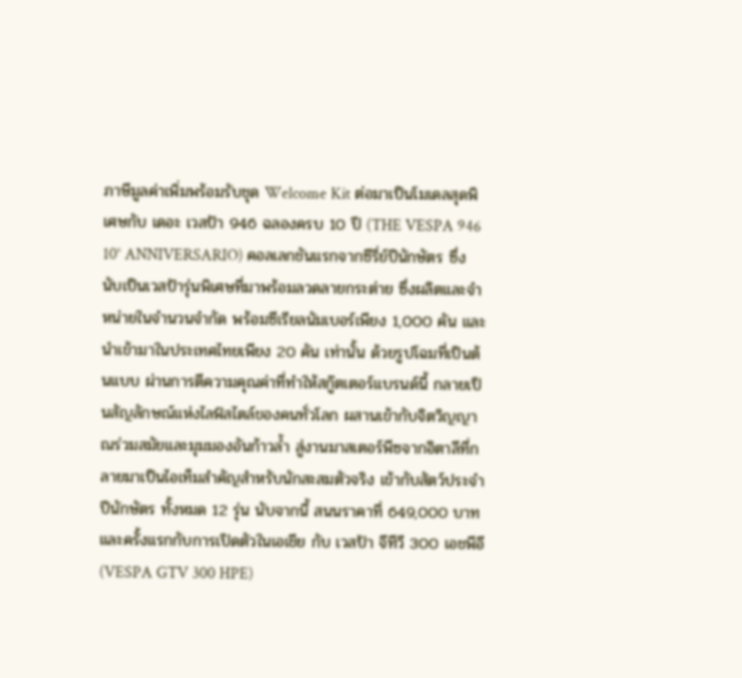ภาษีมูลค่าเพิ่มพร้อมรับชุด Welcome Kit ต่อมาเป็นโมเดลสุดพิเศษกับ เดอะ เวสป้า 946 ฉลองครบ 10 ปี (THE VESPA 946 10° ANNIVERSARIO) คอลเลกชันแรกจากซีรี่ย์ปีนักษัตร ซึ่งนับเป็นเวสป้ารุ่นพิเศษที่มาพร้อมลวดลายกระต่าย ซึ่งผลิตและจำหน่ายในจำนวนจำกัด พร้อมซีเรียลนัมเบอร์เพียง 1,000 คัน และนำเข้ามาในประเทศไทยเพียง 20 คัน เท่านั้น ด้วยรูปโฉมที่เป็นต้นแบบ ผ่านการตีความคุณค่าที่ทำให้สกู๊ตเตอร์แบรนด์นี้ กลายเป็นสัญลักษณ์แห่งไลฟ์สไตล์ของคนทั่วโลก ผสานเข้ากับจิตวิญญาณร่วมสมัยและมุมมองอันก้าวลํ้า สู่งานมาสเตอร์พีซจากอิตาลีที่กลายมาเป็นไอเท็มสำคัญสำหรับนักสะสมตัวจริง เข้ากับสัตว์ประจำปีนักษัตร ทั้งหมด 12 รุ่น นับจากนี้ สนนราคาที่ 649,000 บาท และครั้งแรกกับการเปิดตัวในเอเชีย กับ เวสป้า จีทีวี 300 เอชพีอี (VESPA GTV 300 HPE)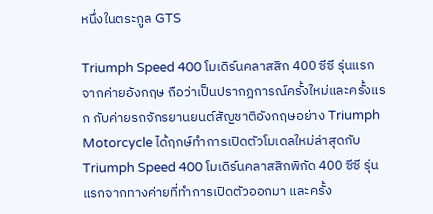หนึ่งในตระกูล GTS

Triumph Speed 400 โมเดิร์นคลาสสิก 400 ซีซี รุ่นแรกจากค่ายอังกฤษ ถือว่าเป็นปรากฎการณ์ครั้งใหม่และครั้งแรก กับค่ายรถจักรยานยนต์สัญชาติอังกฤษอย่าง Triumph Motorcycle ได้ฤกษ์ทำการเปิดตัวโมเดลใหม่ล่าสุดกับ Triumph Speed 400 โมเดิร์นคลาสสิกพิกัด 400 ซีซี รุ่นแรกจากทางค่ายที่ทำการเปิดตัวออกมา และครั้ง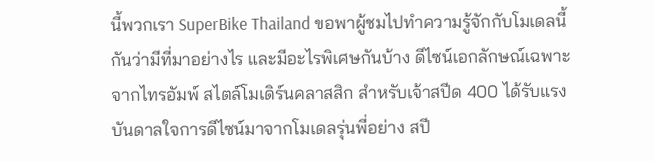นี้พวกเรา SuperBike Thailand ขอพาผู้ชมไปทำความรู้จักกับโมเดลนี้กันว่ามีที่มาอย่างไร และมีอะไรพิเศษกันบ้าง ดีไซน์เอกลักษณ์เฉพาะจากไทรอัมพ์ สไตล์โมเดิร์นคลาสสิก สำหรับเจ้าสปีด 400 ได้รับแรงบันดาลใจการดีไซน์มาจากโมเดลรุ่นพี่อย่าง สปี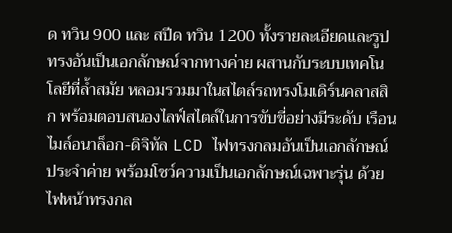ด ทวิน 900 และ สปีด ทวิน 1200 ทั้งรายละเอียดและรูปทรงอันเป็นเอกลักษณ์จากทางค่าย ผสานกับระบบเทคโนโลยีที่ล้ำสมัย หลอมรวมมาในสไตล์รถทรงโมเดิร์นคลาสสิก พร้อมตอบสนองไลฟ์สไตล์ในการขับขี่อย่างมีระดับ เรือนไมล์อนาล็อก-ดิจิทัล LCD ไฟทรงกลมอันเป็นเอกลักษณ์ประจำค่าย พร้อมโชว์ความเป็นเอกลักษณ์เฉพาะรุ่น ด้วยไฟหน้าทรงกล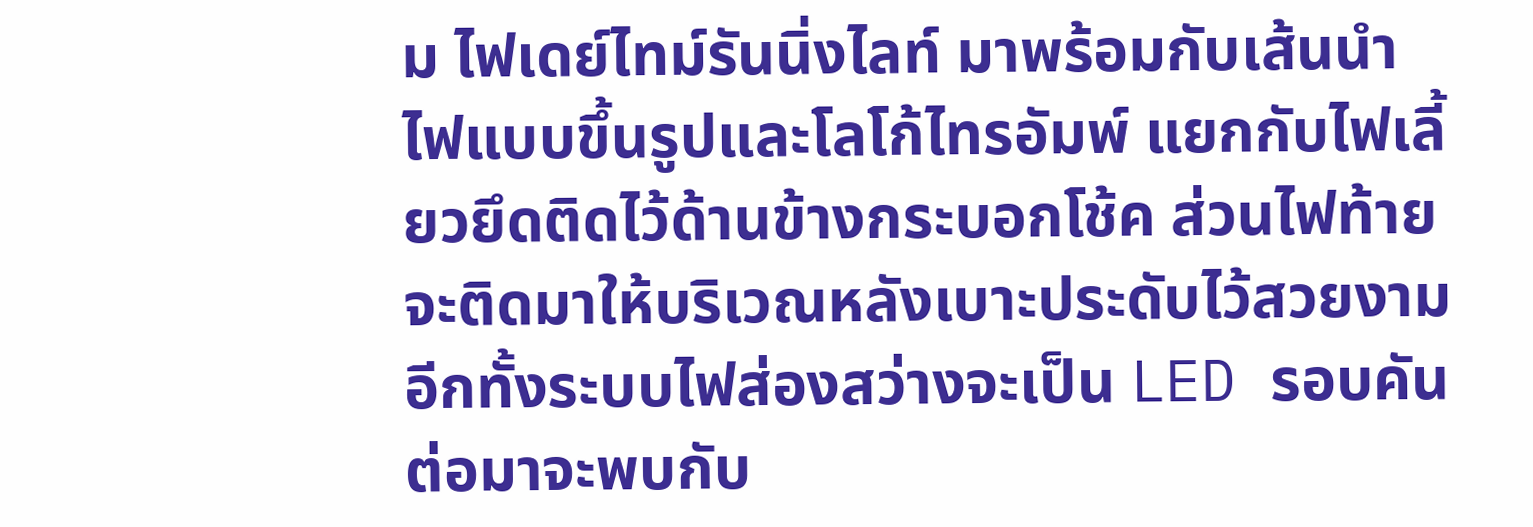ม ไฟเดย์ไทม์รันนิ่งไลท์ มาพร้อมกับเส้นนำไฟแบบขึ้นรูปและโลโก้ไทรอัมพ์ แยกกับไฟเลี้ยวยึดติดไว้ด้านข้างกระบอกโช้ค ส่วนไฟท้ายจะติดมาให้บริเวณหลังเบาะประดับไว้สวยงาม อีกทั้งระบบไฟส่องสว่างจะเป็น LED รอบคัน ต่อมาจะพบกับ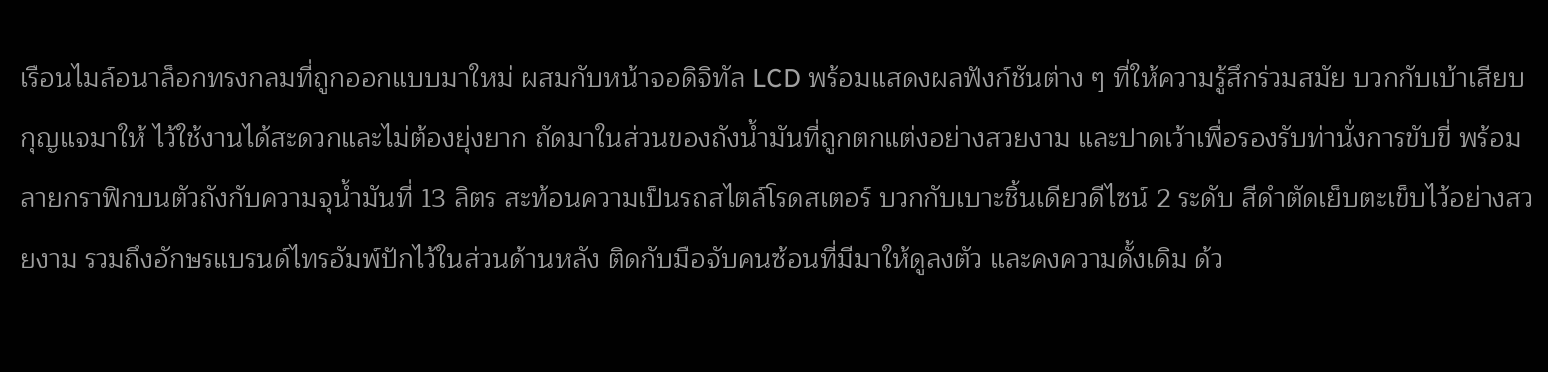เรือนไมล์อนาล็อกทรงกลมที่ถูกออกแบบมาใหม่ ผสมกับหน้าจอดิจิทัล LCD พร้อมแสดงผลฟังก์ชันต่าง ๆ ที่ให้ความรู้สึกร่วมสมัย บวกกับเบ้าเสียบกุญแจมาให้ ไว้ใช้งานได้สะดวกและไม่ต้องยุ่งยาก ถัดมาในส่วนของถังน้ำมันที่ถูกตกแต่งอย่างสวยงาม และปาดเว้าเพื่อรองรับท่านั่งการขับขี่ พร้อมลายกราฟิกบนตัวถังกับความจุน้ำมันที่ 13 ลิตร สะท้อนความเป็นรถสไตล์โรดสเตอร์ บวกกับเบาะชิ้นเดียวดีไซน์ 2 ระดับ สีดำตัดเย็บตะเข็บไว้อย่างสวยงาม รวมถึงอักษรแบรนด์ไทรอัมพ์ปักไว้ในส่วนด้านหลัง ติดกับมือจับคนซ้อนที่มีมาให้ดูลงตัว และคงความดั้งเดิม ด้ว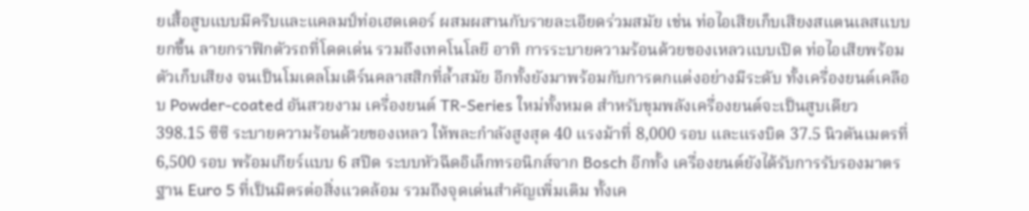ยเสื้อสูบแบบมีครีบและแคลมป์ท่อเฮดเดอร์ ผสมผสานกับรายละเอียดร่วมสมัย เช่น ท่อไอเสียเก็บเสียงสแตนเลสแบบยกขึ้น ลายกราฟิกตัวรถที่โดดเด่น รวมถึงเทคโนโลยี อาทิ การระบายความร้อนด้วยของเหลวแบบเปิด ท่อไอเสียพร้อมตัวเก็บเสียง จนเป็นโมเดลโมเดิร์นคลาสสิกที่ล้ำสมัย อีกทั้งยังมาพร้อมกับการตกแต่งอย่างมีระดับ ทั้งเครื่องยนต์เคลือบ Powder-coated อันสวยงาม เครื่องยนต์ TR-Series ใหม่ทั้งหมด สำหรับขุมพลังเครื่องยนต์จะเป็นสูบเดียว 398.15 ซีซี ระบายความร้อนด้วยของเหลว ให้พละกำลังสูงสุด 40 แรงม้าที่ 8,000 รอบ และแรงบิด 37.5 นิวตันเมตรที่ 6,500 รอบ พร้อมเกียร์แบบ 6 สปีด ระบบหัวฉีดอิเล็กทรอนิกส์จาก Bosch อีกทั้ง เครื่องยนต์ยังได้รับการรับรองมาตรฐาน Euro 5 ที่เป็นมิตรต่อสิ่งแวดล้อม รวมถึงจุดเด่นสำคัญเพิ่มเติม ทั้งเค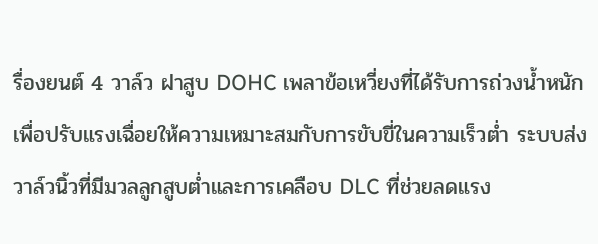รื่องยนต์ 4 วาล์ว ฝาสูบ DOHC เพลาข้อเหวี่ยงที่ได้รับการถ่วงน้ำหนักเพื่อปรับแรงเฉื่อยให้ความเหมาะสมกับการขับขี่ในความเร็วต่ำ ระบบส่งวาล์วนิ้วที่มีมวลลูกสูบต่ำและการเคลือบ DLC ที่ช่วยลดแรง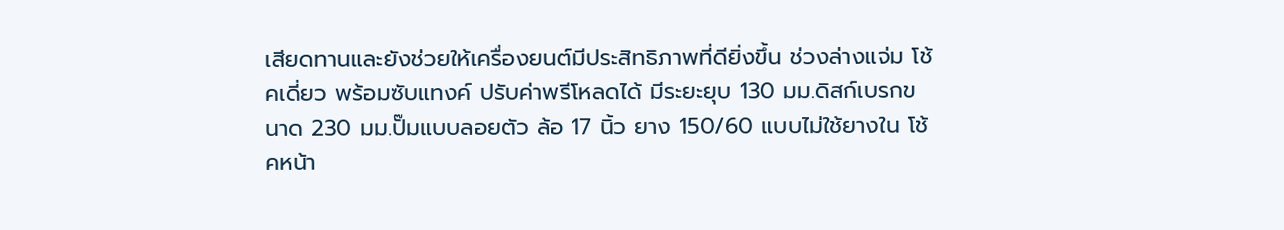เสียดทานและยังช่วยให้เครื่องยนต์มีประสิทธิภาพที่ดียิ่งขึ้น ช่วงล่างแจ่ม โช้คเดี่ยว พร้อมซับแทงค์ ปรับค่าพรีโหลดได้ มีระยะยุบ 130 มม.ดิสก์เบรกขนาด 230 มม.ปั๊มแบบลอยตัว ล้อ 17 นิ้ว ยาง 150/60 แบบไม่ใช้ยางใน โช้คหน้า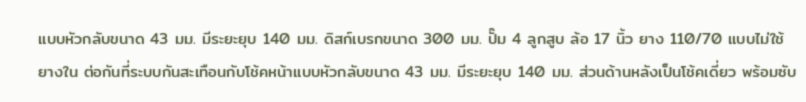แบบหัวกลับขนาด 43 มม. มีระยะยุบ 140 มม. ดิสก์เบรกขนาด 300 มม. ปั๊ม 4 ลูกสูบ ล้อ 17 นิ้ว ยาง 110/70 แบบไม่ใช้ยางใน ต่อกันที่ระบบกันสะเทือนกับโช้คหน้าแบบหัวกลับขนาด 43 มม. มีระยะยุบ 140 มม. ส่วนด้านหลังเป็นโช้คเดี่ยว พร้อมซับ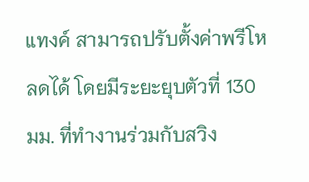แทงค์ สามารถปรับตั้งค่าพรีโหลดได้ โดยมีระยะยุบตัวที่ 130 มม. ที่ทำงานร่วมกับสวิง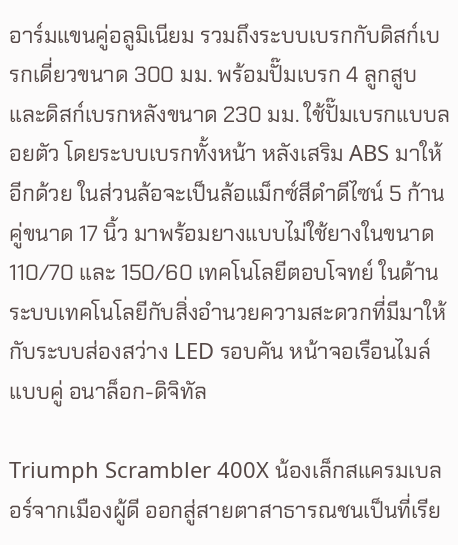อาร์มแขนคู่อลูมิเนียม รวมถึงระบบเบรกกับดิสก์เบรกเดี่ยวขนาด 300 มม. พร้อมปั๊มเบรก 4 ลูกสูบ และดิสก์เบรกหลังขนาด 230 มม. ใช้ปั๊มเบรกแบบลอยตัว โดยระบบเบรกทั้งหน้า หลังเสริม ABS มาให้อีกด้วย ในส่วนล้อจะเป็นล้อแม็กซ์สีดำดีไซน์ 5 ก้านคู่ขนาด 17 นิ้ว มาพร้อมยางแบบไม่ใช้ยางในขนาด 110/70 และ 150/60 เทคโนโลยีตอบโจทย์ ในด้านระบบเทคโนโลยีกับสิ่งอำนวยความสะดวกที่มีมาให้ กับระบบส่องสว่าง LED รอบคัน หน้าจอเรือนไมล์แบบคู่ อนาล็อก-ดิจิทัล

Triumph Scrambler 400X น้องเล็กสแครมเบลอร์จากเมืองผู้ดี ออกสู่สายตาสาธารณชนเป็นที่เรีย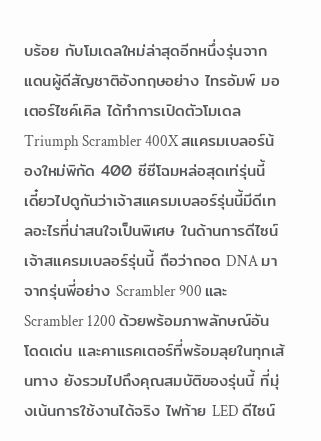บร้อย กับโมเดลใหม่ล่าสุดอีกหนึ่งรุ่นจากแดนผู้ดีสัญชาติอังกฤษอย่าง ไทรอัมพ์ มอเตอร์ไซค์เคิล ได้ทำการเปิดตัวโมเดล Triumph Scrambler 400X สแครมเบลอร์น้องใหม่พิกัด 400 ซีซีโฉมหล่อสุดเท่รุ่นนี้ เดี๋ยวไปดูกันว่าเจ้าสแครมเบลอร์รุ่นนี้มีดีเทลอะไรที่น่าสนใจเป็นพิเศษ ในด้านการดีไซน์เจ้าสแครมเบลอร์รุ่นนี้ ถือว่าถอด DNA มาจากรุ่นพี่อย่าง Scrambler 900 และ Scrambler 1200 ด้วยพร้อมภาพลักษณ์อันโดดเด่น และคาแรคเตอร์ที่พร้อมลุยในทุกเส้นทาง ยังรวมไปถึงคุณสมบัติของรุ่นนี้ ที่มุ่งเน้นการใช้งานได้จริง ไฟท้าย LED ดีไซน์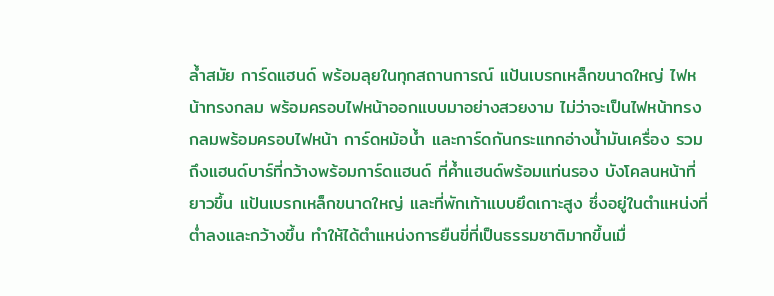ล้ำสมัย การ์ดแฮนด์ พร้อมลุยในทุกสถานการณ์ แป้นเบรกเหล็กขนาดใหญ่ ไฟหน้าทรงกลม พร้อมครอบไฟหน้าออกแบบมาอย่างสวยงาม ไม่ว่าจะเป็นไฟหน้าทรงกลมพร้อมครอบไฟหน้า การ์ดหม้อน้ำ และการ์ดกันกระแทกอ่างน้ำมันเครื่อง รวมถึงแฮนด์บาร์ที่กว้างพร้อมการ์ดแฮนด์ ที่ค้ำแฮนด์พร้อมแท่นรอง บังโคลนหน้าที่ยาวขึ้น แป้นเบรกเหล็กขนาดใหญ่ และที่พักเท้าแบบยึดเกาะสูง ซึ่งอยู่ในตำแหน่งที่ต่ำลงและกว้างขึ้น ทำให้ได้ตำแหน่งการยืนขี่ที่เป็นธรรมชาติมากขึ้นเมื่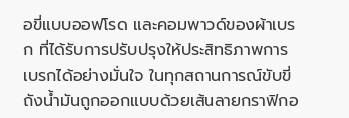อขี่แบบออฟโรด และคอมพาวด์ของผ้าเบรก ที่ได้รับการปรับปรุงให้ประสิทธิภาพการเบรกได้อย่างมั่นใจ ในทุกสถานการณ์ขับขี่ ถังน้ำมันถูกออกแบบด้วยเส้นลายกราฟิกอ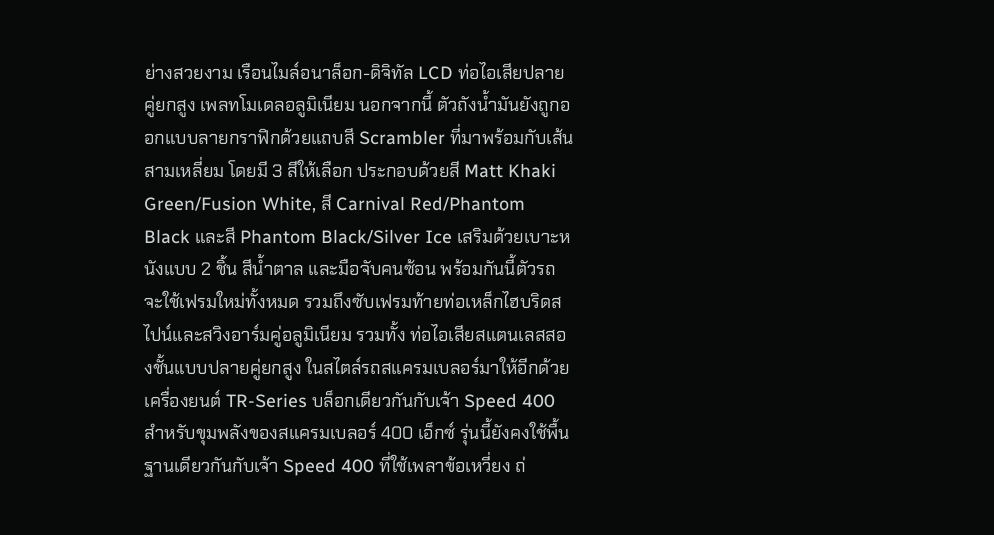ย่างสวยงาม เรือนไมล์อนาล็อก-ดิจิทัล LCD ท่อไอเสียปลายคู่ยกสูง เพลทโมเดลอลูมิเนียม นอกจากนี้ ตัวถังน้ำมันยังถูกออกแบบลายกราฟิกด้วยแถบสี Scrambler ที่มาพร้อมกับเส้นสามเหลี่ยม โดยมี 3 สีให้เลือก ประกอบด้วยสี Matt Khaki Green/Fusion White, สี Carnival Red/Phantom Black และสี Phantom Black/Silver Ice เสริมด้วยเบาะหนังแบบ 2 ชิ้น สีน้ำตาล และมือจับคนซ้อน พร้อมกันนี้ตัวรถจะใช้เฟรมใหม่ทั้งหมด รวมถึงซับเฟรมท้ายท่อเหล็กไฮบริดสไปน์และสวิงอาร์มคู่อลูมิเนียม รวมทั้ง ท่อไอเสียสแตนเลสสองชั้นแบบปลายคู่ยกสูง ในสไตล์รถสแครมเบลอร์มาให้อีกด้วย เครื่องยนต์ TR-Series บล็อกเดียวกันกับเจ้า Speed 400 สำหรับขุมพลังของสแครมเบลอร์ 400 เอ็กซ์ รุ่นนี้ยังคงใช้พื้นฐานเดียวกันกับเจ้า Speed 400 ที่ใช้เพลาข้อเหวี่ยง ถ่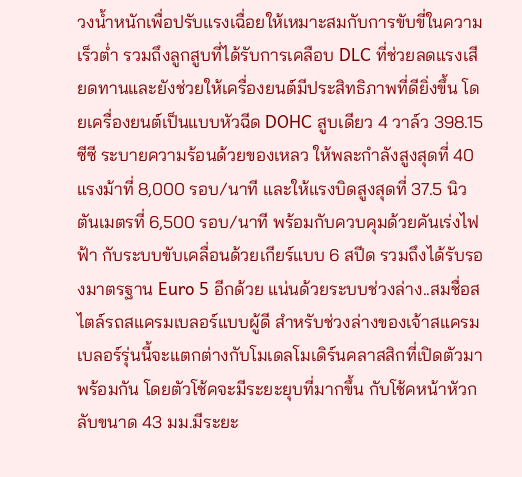วงน้ำหนักเพื่อปรับแรงเฉื่อยให้เหมาะสมกับการขับขี่ในความเร็วต่ำ รวมถึงลูกสูบที่ได้รับการเคลือบ DLC ที่ช่วยลดแรงเสียดทานและยังช่วยให้เครื่องยนต์มีประสิทธิภาพที่ดียิ่งขึ้น โดยเครื่องยนต์เป็นแบบหัวฉีด DOHC สูบเดียว 4 วาล์ว 398.15 ซีซี ระบายความร้อนด้วยของเหลว ให้พละกำลังสูงสุดที่ 40 แรงม้าที่ 8,000 รอบ/นาที และให้แรงบิดสูงสุดที่ 37.5 นิวตันเมตรที่ 6,500 รอบ/นาที พร้อมกับควบคุมด้วยคันเร่งไฟฟ้า กับระบบขับเคลื่อนด้วยเกียร์แบบ 6 สปีด รวมถึงได้รับรองมาตรฐาน Euro 5 อีกด้วย แน่นด้วยระบบช่วงล่าง..สมชื่อสไตล์รถสแครมเบลอร์แบบผู้ดี สำหรับช่วงล่างของเจ้าสแครมเบลอร์รุ่นนี้จะแตกต่างกับโมเดลโมเดิร์นคลาสสิกที่เปิดตัวมาพร้อมกัน โดยตัวโช้คจะมีระยะยุบที่มากขึ้น กับโช้คหน้าหัวกลับขนาด 43 มม.มีระยะ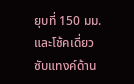ยุบที่ 150 มม. และโช้คเดี่ยว ซับแทงค์ด้าน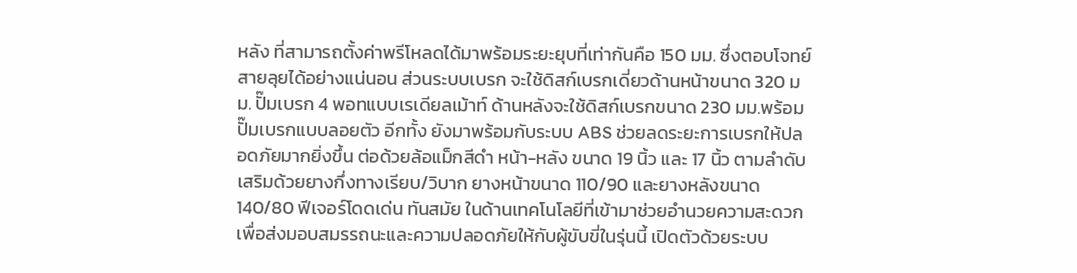หลัง ที่สามารถตั้งค่าพรีโหลดได้มาพร้อมระยะยุบที่เท่ากันคือ 150 มม. ซึ่งตอบโจทย์สายลุยได้อย่างแน่นอน ส่วนระบบเบรก จะใช้ดิสก์เบรกเดี่ยวด้านหน้าขนาด 320 มม. ปั๊มเบรก 4 พอทแบบเรเดียลเม้าท์ ด้านหลังจะใช้ดิสก์เบรกขนาด 230 มม.พร้อมปั๊มเบรกแบบลอยตัว อีกทั้ง ยังมาพร้อมกับระบบ ABS ช่วยลดระยะการเบรกให้ปลอดภัยมากยิ่งขึ้น ต่อด้วยล้อแม็กสีดำ หน้า-หลัง ขนาด 19 นิ้ว และ 17 นิ้ว ตามลำดับ เสริมด้วยยางกึ่งทางเรียบ/วิบาก ยางหน้าขนาด 110/90 และยางหลังขนาด 140/80 ฟีเจอร์โดดเด่น ทันสมัย ในด้านเทคโนโลยีที่เข้ามาช่วยอำนวยความสะดวก เพื่อส่งมอบสมรรถนะและความปลอดภัยให้กับผู้ขับขี่ในรุ่นนี้ เปิดตัวด้วยระบบ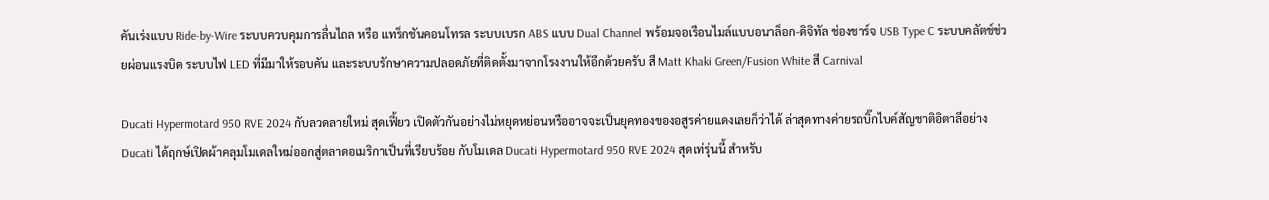คันเร่งแบบ Ride-by-Wire ระบบควบคุมการลื่นไถล หรือ แทร็กชันคอนโทรล ระบบเบรก ABS แบบ Dual Channel พร้อมจอเรือนไมล์แบบอนาล็อก-ดิจิทัล ช่องชาร์จ USB Type C ระบบคลัตช์ช่วยผ่อนแรงบิด ระบบไฟ LED ที่มีมาให้รอบคัน และระบบรักษาความปลอดภัยที่ติดตั้งมาจากโรงงานให้อีกด้วยครับ สี Matt Khaki Green/Fusion White สี Carnival

Ducati Hypermotard 950 RVE 2024 กับลวดลายใหม่ สุดเฟี้ยว เปิดตัวกันอย่างไม่หยุดหย่อนหรืออาจจะเป็นยุคทองของอสูรค่ายแดงเลยก็ว่าได้ ล่าสุดทางค่ายรถบิ๊กไบค์สัญชาติอิตาลีอย่าง Ducati ได้ฤกษ์เปิดผ้าคลุมโมเดลใหม่ออกสู่ตลาดอเมริกาเป็นที่เรียบร้อย กับโมเดล Ducati Hypermotard 950 RVE 2024 สุดเท่รุ่นนี้ สำหรับ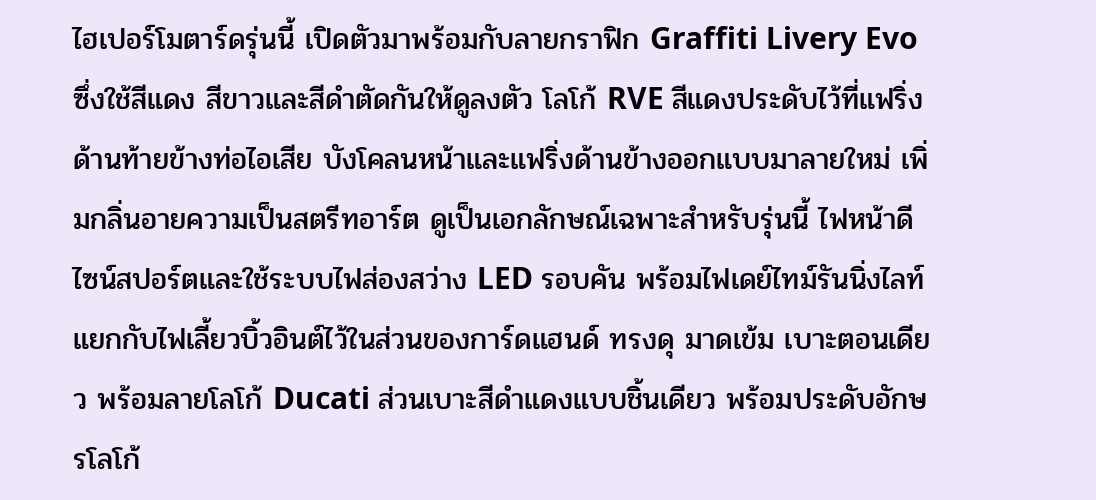ไฮเปอร์โมตาร์ดรุ่นนี้ เปิดตัวมาพร้อมกับลายกราฟิก Graffiti Livery Evo ซึ่งใช้สีแดง สีขาวและสีดำตัดกันให้ดูลงตัว โลโก้ RVE สีแดงประดับไว้ที่แฟริ่งด้านท้ายข้างท่อไอเสีย บังโคลนหน้าและแฟริ่งด้านข้างออกแบบมาลายใหม่ เพิ่มกลิ่นอายความเป็นสตรีทอาร์ต ดูเป็นเอกลักษณ์เฉพาะสำหรับรุ่นนี้ ไฟหน้าดีไซน์สปอร์ตและใช้ระบบไฟส่องสว่าง LED รอบคัน พร้อมไฟเดย์ไทม์รันนิ่งไลท์ แยกกับไฟเลี้ยวบิ้วอินต์ไว้ในส่วนของการ์ดแฮนด์ ทรงดุ มาดเข้ม เบาะตอนเดียว พร้อมลายโลโก้ Ducati ส่วนเบาะสีดำแดงแบบชิ้นเดียว พร้อมประดับอักษรโลโก้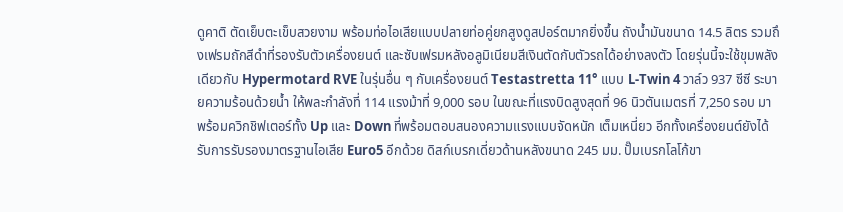ดูคาติ ตัดเย็บตะเข็บสวยงาม พร้อมท่อไอเสียแบบปลายท่อคู่ยกสูงดูสปอร์ตมากยิ่งขึ้น ถังน้ำมันขนาด 14.5 ลิตร รวมถึงเฟรมถักสีดำที่รองรับตัวเครื่องยนต์ และซับเฟรมหลังอลูมิเนียมสีเงินตัดกับตัวรถได้อย่างลงตัว โดยรุ่นนี้จะใช้ขุมพลังเดียวกับ Hypermotard RVE ในรุ่นอื่น ๆ กับเครื่องยนต์ Testastretta 11° แบบ L-Twin 4 วาล์ว 937 ซีซี ระบายความร้อนด้วยน้ำ ให้พละกำลังที่ 114 แรงม้าที่ 9,000 รอบ ในขณะที่แรงบิดสูงสุดที่ 96 นิวตันเมตรที่ 7,250 รอบ มาพร้อมควิกชิฟเตอร์ทั้ง Up และ Down ที่พร้อมตอบสนองความแรงแบบจัดหนัก เต็มเหนี่ยว อีกทั้งเครื่องยนต์ยังได้รับการรับรองมาตรฐานไอเสีย Euro5 อีกด้วย ดิสก์เบรกเดี่ยวด้านหลังขนาด 245 มม. ปั๊มเบรกโลโก้ขา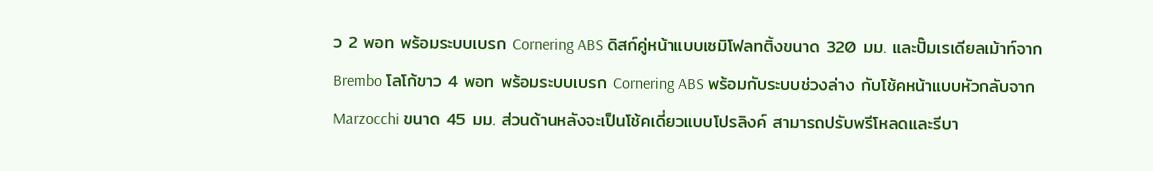ว 2 พอท พร้อมระบบเบรก Cornering ABS ดิสก์คู่หน้าแบบเซมิโฟลทติ้งขนาด 320 มม. และปั๊มเรเดียลเม้าท์จาก Brembo โลโก้ขาว 4 พอท พร้อมระบบเบรก Cornering ABS พร้อมกับระบบช่วงล่าง กับโช้คหน้าแบบหัวกลับจาก Marzocchi ขนาด 45 มม. ส่วนด้านหลังจะเป็นโช้คเดี่ยวแบบโปรลิงค์ สามารถปรับพรีโหลดและรีบา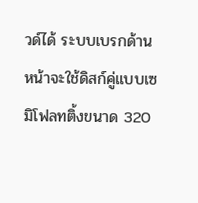วด์ได้ ระบบเบรกด้านหน้าจะใช้ดิสก์คู่แบบเซมิโฟลทติ้งขนาด 320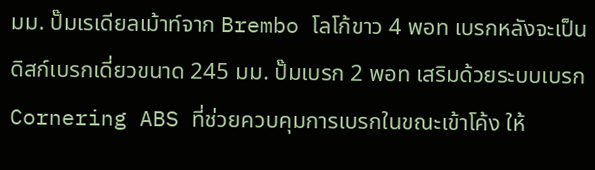มม. ปั๊มเรเดียลเม้าท์จาก Brembo โลโก้ขาว 4 พอท เบรกหลังจะเป็นดิสก์เบรกเดี่ยวขนาด 245 มม. ปั๊มเบรก 2 พอท เสริมด้วยระบบเบรก Cornering ABS ที่ช่วยควบคุมการเบรกในขณะเข้าโค้ง ให้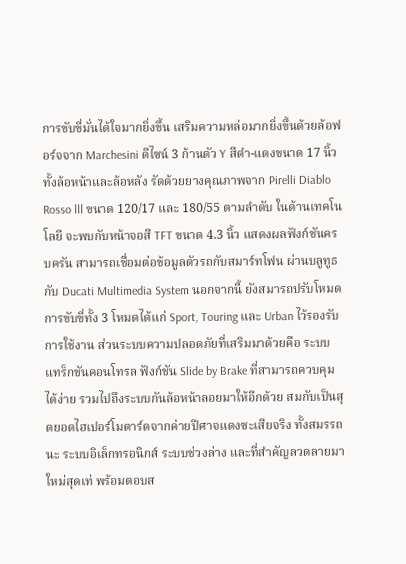การขับขี่มั่นได้ใจมากยิ่งขึ้น เสริมความหล่อมากยิ่งขึ้นด้วยล้อฟอร์จจาก Marchesini ดีไซน์ 3 ก้านตัว Y สีดำ-แดงขนาด 17 นิ้วทั้งล้อหน้าและล้อหลัง รัดด้วยยางคุณภาพจาก Pirelli Diablo Rosso lll ขนาด 120/17 และ 180/55 ตามลำดับ ในด้านเทคโนโลยี จะพบกับหน้าจอสี TFT ขนาด 4.3 นิ้ว แสดงผลฟังก์ชันครบครัน สามารถเชื่อมต่อข้อมูลตัวรถกับสมาร์ทโฟน ผ่านบลูทูธกับ Ducati Multimedia System นอกจากนี้ ยังสมารถปรับโหมดการขับขี่ทั้ง 3 โหมดได้แก่ Sport, Touring และ Urban ไว้รองรับการใช้งาน ส่วนระบบความปลอดภัยที่เสริมมาด้วยคือ ระบบแทร็กชันคอนโทรล ฟังก์ชัน Slide by Brake ที่สามารถควบคุมได้ง่าย รวมไปถึงระบบกันล้อหน้าลอยมาให้อีกด้วย สมกับเป็นสุดยอดไฮเปอร์โมตาร์ดจากค่ายปีศาจแดงซะเสียจริง ทั้งสมรรถนะ ระบบอิเล็กทรอนิกส์ ระบบช่วงล่าง และที่สำคัญลวดลายมาใหม่สุดเท่ พร้อมตอบส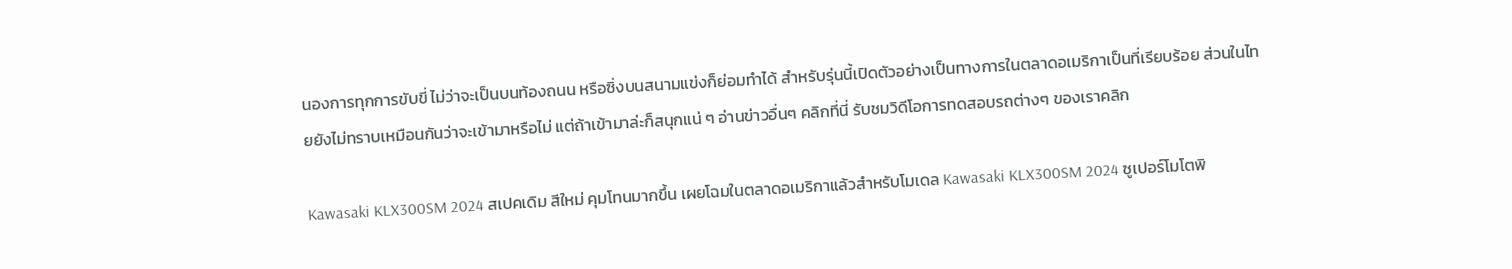นองการทุกการขับขี่ ไม่ว่าจะเป็นบนท้องถนน หรือซิ่งบนสนามแข่งก็ย่อมทำได้ สำหรับรุ่นนี้เปิดตัวอย่างเป็นทางการในตลาดอเมริกาเป็นที่เรียบร้อย ส่วนในไทยยังไม่ทราบเหมือนกันว่าจะเข้ามาหรือไม่ แต่ถ้าเข้ามาล่ะก็สนุกแน่ ๆ อ่านข่าวอื่นๆ คลิกที่นี่ รับชมวิดีโอการทดสอบรถต่างๆ ของเราคลิก

Kawasaki KLX300SM 2024 สเปคเดิม สีใหม่ คุมโทนมากขึ้น เผยโฉมในตลาดอเมริกาแล้วสำหรับโมเดล Kawasaki KLX300SM 2024 ซูเปอร์โมโตพิ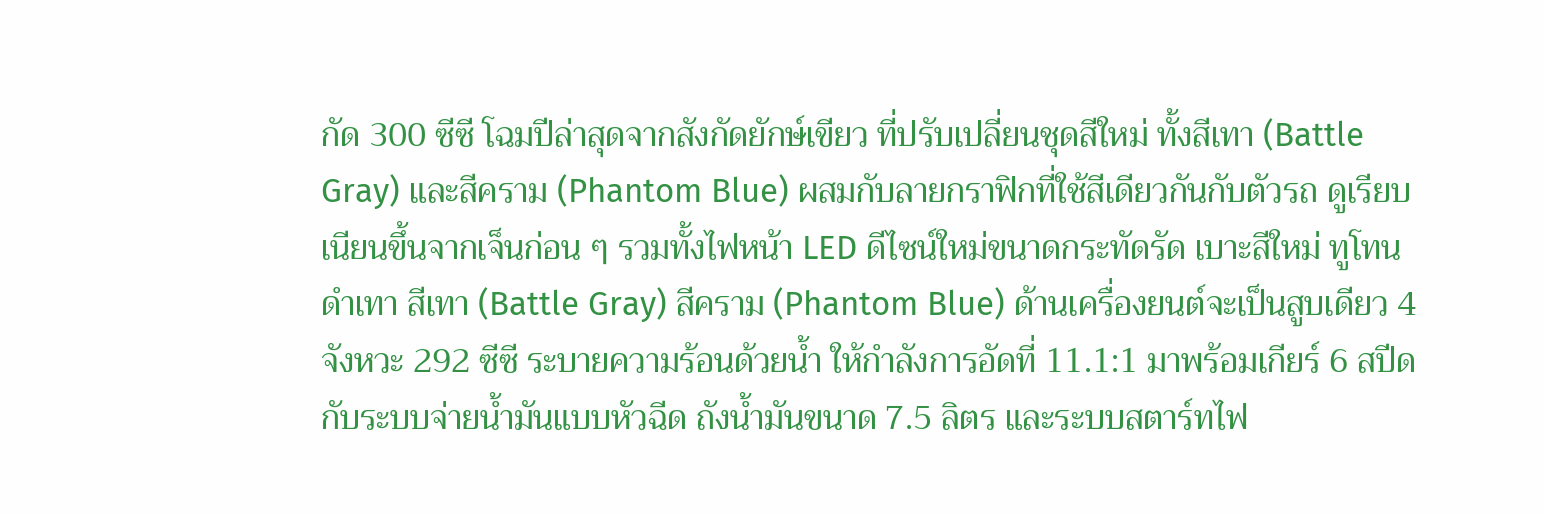กัด 300 ซีซี โฉมปีล่าสุดจากสังกัดยักษ์เขียว ที่ปรับเปลี่ยนชุดสีใหม่ ทั้งสีเทา (Battle Gray) และสีคราม (Phantom Blue) ผสมกับลายกราฟิกที่ใช้สีเดียวกันกับตัวรถ ดูเรียบเนียนขึ้นจากเจ็นก่อน ๆ รวมทั้งไฟหน้า LED ดีไซน์ใหม่ขนาดกระทัดรัด เบาะสีใหม่ ทูโทนดำเทา สีเทา (Battle Gray) สีคราม (Phantom Blue) ด้านเครื่องยนต์จะเป็นสูบเดียว 4 จังหวะ 292 ซีซี ระบายความร้อนด้วยน้ำ ให้กำลังการอัดที่ 11.1:1 มาพร้อมเกียร์ 6 สปีด กับระบบจ่ายน้ำมันแบบหัวฉีด ถังน้ำมันขนาด 7.5 ลิตร และระบบสตาร์ทไฟ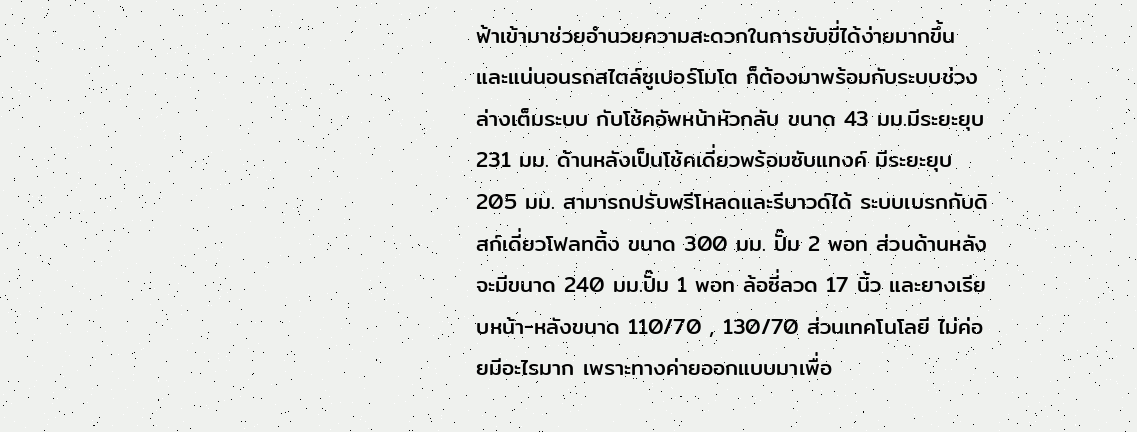ฟ้าเข้ามาช่วยอำนวยความสะดวกในการขับขี่ได้ง่ายมากขึ้น และแน่นอนรถสไตล์ซูเปอร์โมโต ก็ต้องมาพร้อมกับระบบช่วงล่างเต็มระบบ กับโช้คอัพหน้าหัวกลับ ขนาด 43 มม.มีระยะยุบ 231 มม. ด้านหลังเป็นโช้คเดี่ยวพร้อมซับแทงค์ มีระยะยุบ 205 มม. สามารถปรับพรีโหลดและรีบาวด์ได้ ระบบเบรกกับดิสก์เดี่ยวโฟลทติ้ง ขนาด 300 มม. ปั๊ม 2 พอท ส่วนด้านหลังจะมีขนาด 240 มม.ปั๊ม 1 พอท ล้อซี่ลวด 17 นิ้ว และยางเรียบหน้า-หลังขนาด 110/70 , 130/70 ส่วนเทคโนโลยี ไม่ค่อยมีอะไรมาก เพราะทางค่ายออกแบบมาเพื่อ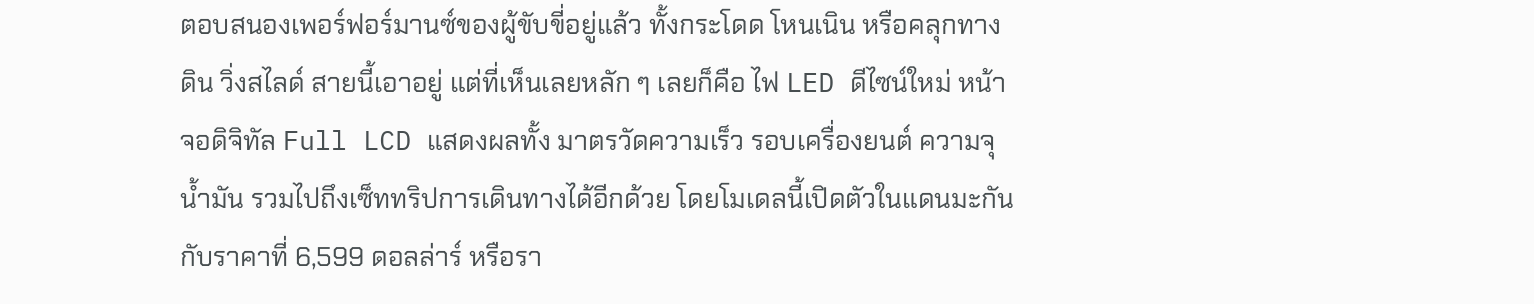ตอบสนองเพอร์ฟอร์มานซ์ของผู้ขับขี่อยู่แล้ว ทั้งกระโดด โหนเนิน หรือคลุกทางดิน วิ่งสไลด์ สายนี้เอาอยู่ แต่ที่เห็นเลยหลัก ๆ เลยก็คือ ไฟ LED ดีไซน์ใหม่ หน้าจอดิจิทัล Full LCD แสดงผลทั้ง มาตรวัดความเร็ว รอบเครื่องยนต์ ความจุน้ำมัน รวมไปถึงเซ็ททริปการเดินทางได้อีกด้วย โดยโมเดลนี้เปิดตัวในแดนมะกันกับราคาที่ 6,599 ดอลล่าร์ หรือรา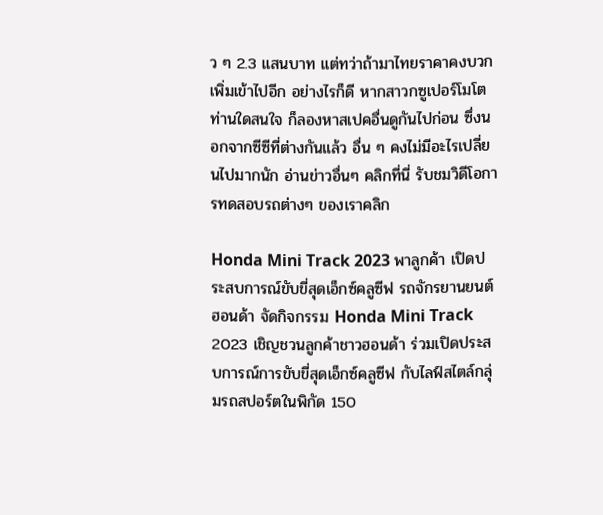ว ๆ 2.3 แสนบาท แต่ทว่าถ้ามาไทยราคาคงบวกเพิ่มเข้าไปอีก อย่างไรก็ดี หากสาวกซูเปอร์โมโตท่านใดสนใจ ก็ลองหาสเปคอื่นดูกันไปก่อน ซึ่งนอกจากซีซีที่ต่างกันแล้ว อื่น ๆ คงไม่มีอะไรเปลี่ยนไปมากนัก อ่านข่าวอื่นๆ คลิกที่นี่ รับชมวิดีโอการทดสอบรถต่างๆ ของเราคลิก

Honda Mini Track 2023 พาลูกค้า เปิดประสบการณ์ขับขี่สุดเอ็กซ์คลูซีฟ รถจักรยานยนต์ฮอนด้า จัดกิจกรรม Honda Mini Track 2023 เชิญชวนลูกค้าชาวฮอนด้า ร่วมเปิดประสบการณ์การขับขี่สุดเอ็กซ์คลูซีฟ กับไลฟ์สไตล์กลุ่มรถสปอร์ตในพิกัด 150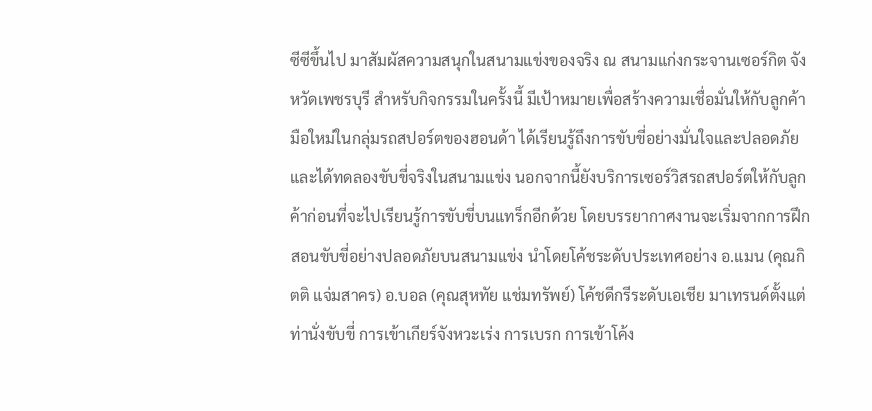ซีซีขึ้นไป มาสัมผัสความสนุกในสนามแข่งของจริง ณ สนามแก่งกระจานเซอร์กิต จังหวัดเพชรบุรี สำหรับกิจกรรมในครั้งนี้ มีเป้าหมายเพื่อสร้างความเชื่อมั่นให้กับลูกค้ามือใหม่ในกลุ่มรถสปอร์ตของฮอนด้า ได้เรียนรู้ถึงการขับขี่อย่างมั่นใจและปลอดภัย และได้ทดลองขับขี่จริงในสนามแข่ง นอกจากนี้ยังบริการเซอร์วิสรถสปอร์ตให้กับลูกค้าก่อนที่จะไปเรียนรู้การขับขี่บนแทร็กอีกด้วย โดยบรรยากาศงานจะเริ่มจากการฝึกสอนขับขี่อย่างปลอดภัยบนสนามแข่ง นำโดยโค้ชระดับประเทศอย่าง อ.แมน (คุณกิตติ แจ่มสาคร) อ.บอล (คุณสุหทัย แช่มทรัพย์) โค้ชดีกรีระดับเอเชีย มาเทรนด์ตั้งแต่ท่านั่งขับขี่ การเข้าเกียร์จังหวะเร่ง การเบรก การเข้าโค้ง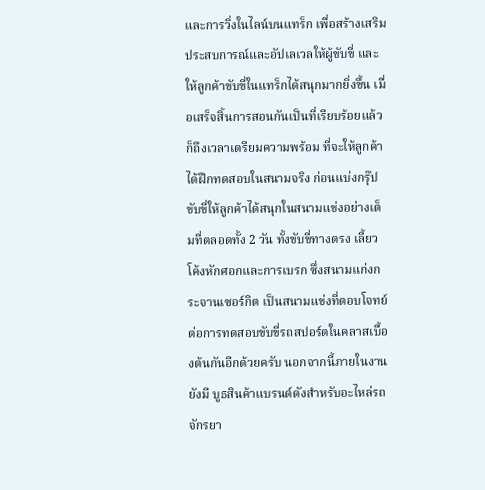และการวิ่งในไลน์บนแทร็ก เพื่อสร้างเสริมประสบการณ์และอัปเลเวลให้ผู้ขับขี่ และให้ลูกค้าขับขี่ในแทร็กได้สนุกมากยิ่งขึ้น เมื่อเสร็จสิ้นการสอนกันเป็นที่เรียบร้อยแล้ว ก็ถึงเวลาเตรียมความพร้อม ที่จะให้ลูกค้าได้ฝึกทดสอบในสนามจริง ก่อนแบ่งกรุ๊ปขับขี่ให้ลูกค้าได้สนุกในสนามแข่งอย่างเต็มที่ตลอดทั้ง 2 วัน ทั้งขับขี่ทางตรง เลี้ยวโค้งหักศอกและการเบรก ซึ่งสนามแก่งกระจานเซอร์กิต เป็นสนามแข่งที่ตอบโจทย์ต่อการทดสอบขับขี่รถสปอร์ตในคลาสเบื้องต้นกันอีกด้วยครับ นอกจากนี้ภายในงานยังมี บูธสินค้าแบรนด์ดังสำหรับอะไหล่รถจักรยา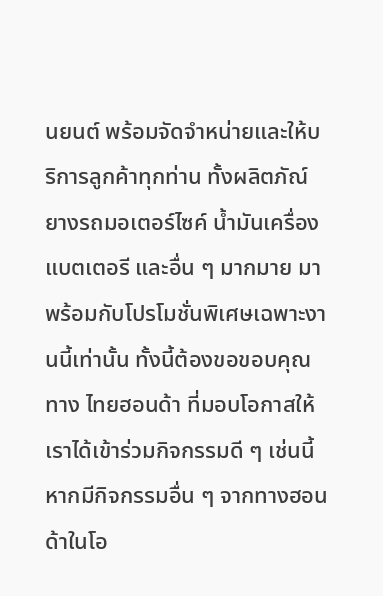นยนต์ พร้อมจัดจำหน่ายและให้บริการลูกค้าทุกท่าน ทั้งผลิตภัณ์ยางรถมอเตอร์ไซค์ น้ำมันเครื่อง แบตเตอรี และอื่น ๆ มากมาย มาพร้อมกับโปรโมชั่นพิเศษเฉพาะงานนี้เท่านั้น ทั้งนี้ต้องขอขอบคุณทาง ไทยฮอนด้า ที่มอบโอกาสให้เราได้เข้าร่วมกิจกรรมดี ๆ เช่นนี้ หากมีกิจกรรมอื่น ๆ จากทางฮอนด้าในโอ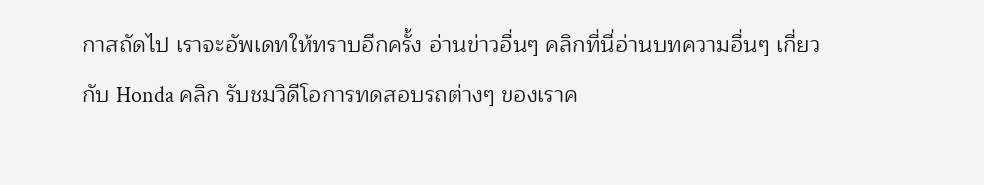กาสถัดไป เราจะอัพเดทให้ทราบอีกครั้ง อ่านข่าวอื่นๆ คลิกที่นี่อ่านบทความอื่นๆ เกี่ยวกับ Honda คลิก รับชมวิดีโอการทดสอบรถต่างๆ ของเราค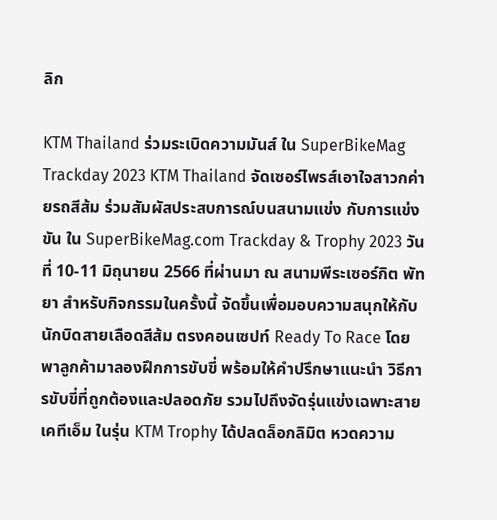ลิก

KTM Thailand ร่วมระเบิดความมันส์ ใน SuperBikeMag Trackday 2023 KTM Thailand จัดเซอร์ไพรส์เอาใจสาวกค่ายรถสีส้ม ร่วมสัมผัสประสบการณ์บนสนามแข่ง กับการแข่งขัน ใน SuperBikeMag.com Trackday & Trophy 2023 วันที่ 10-11 มิถุนายน 2566 ที่ผ่านมา ณ สนามพีระเซอร์กิต พัทยา สำหรับกิจกรรมในครั้งนี้ จัดขึ้นเพื่อมอบความสนุกให้กับนักบิดสายเลือดสีส้ม ตรงคอนเซปท์ Ready To Race โดยพาลูกค้ามาลองฝึกการขับขี่ พร้อมให้คำปรึกษาแนะนำ วิธีการขับขี่ที่ถูกต้องและปลอดภัย รวมไปถึงจัดรุ่นแข่งเฉพาะสายเคทีเอ็ม ในรุ่น KTM Trophy ได้ปลดล็อกลิมิต หวดความ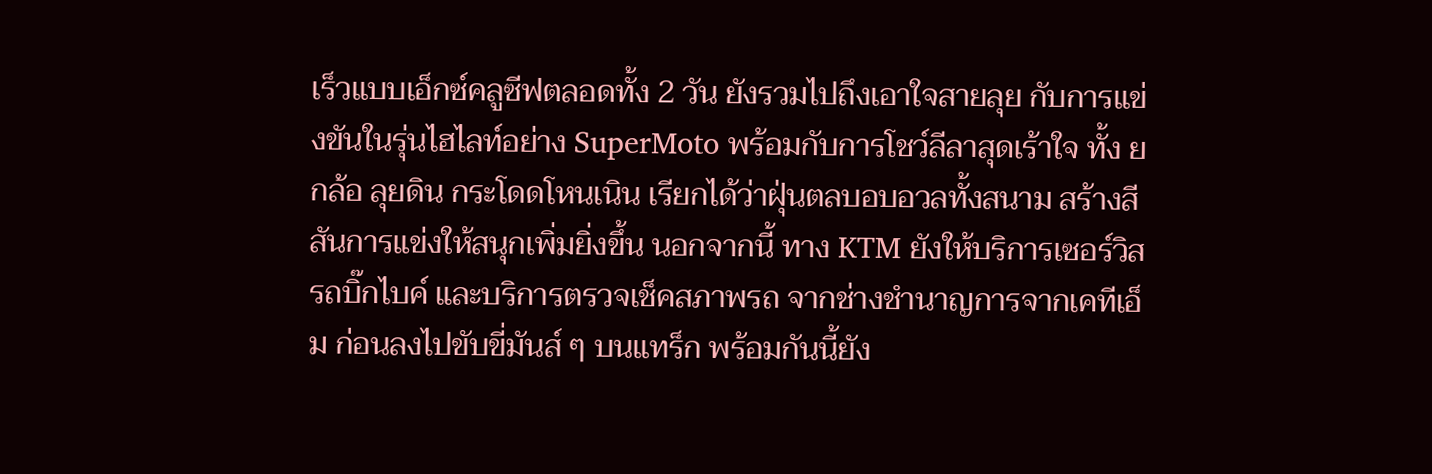เร็วแบบเอ็กซ์คลูซีฟตลอดทั้ง 2 วัน ยังรวมไปถึงเอาใจสายลุย กับการแข่งขันในรุ่นไฮไลท์อย่าง SuperMoto พร้อมกับการโชว์ลีลาสุดเร้าใจ ทั้ง ยกล้อ ลุยดิน กระโดดโหนเนิน เรียกได้ว่าฝุ่นตลบอบอวลทั้งสนาม สร้างสีสันการแข่งให้สนุกเพิ่มยิ่งขึ้น นอกจากนี้ ทาง KTM ยังให้บริการเซอร์วิสรถบิ๊กไบค์ และบริการตรวจเช็คสภาพรถ จากช่างชำนาญการจากเคทีเอ็ม ก่อนลงไปขับขี่มันส์ ๆ บนแทร็ก พร้อมกันนี้ยัง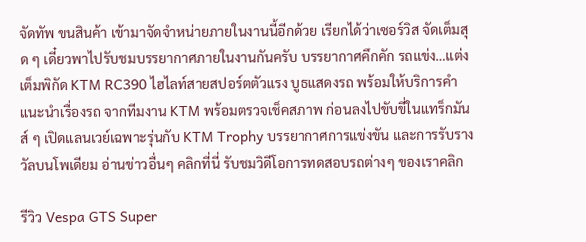จัดทัพ ขนสินค้า เข้ามาจัดจำหน่ายภายในงานนี้อีกด้วย เรียกได้ว่าเซอร์วิส จัดเต็มสุด ๆ เดี๋ยวพาไปรับชมบรรยากาศภายในงานกันครับ บรรยากาศคึกคัก รถแข่ง…แต่งเต็มพิกัด KTM RC390 ไฮไลท์สายสปอร์ตตัวแรง บูธแสดงรถ พร้อมให้บริการคำแนะนำเรื่องรถ จากทีมงาน KTM พร้อมตรวจเช็คสภาพ ก่อนลงไปขับขี่ในแทร็กมันส์ ๆ เปิดแลนเวย์เฉพาะรุ่นกับ KTM Trophy บรรยากาศการแข่งขัน และการรับรางวัลบนโพเดียม อ่านข่าวอื่นๆ คลิกที่นี่ รับชมวิดีโอการทดสอบรถต่างๆ ของเราคลิก

รีวิว Vespa GTS Super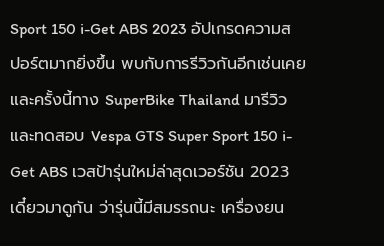Sport 150 i-Get ABS 2023 อัปเกรดความสปอร์ตมากยิ่งขึ้น พบกับการรีวิวกันอีกเช่นเคย และครั้งนี้ทาง SuperBike Thailand มารีวิวและทดสอบ Vespa GTS Super Sport 150 i-Get ABS เวสป้ารุ่นใหม่ล่าสุดเวอร์ชัน 2023 เดี๋ยวมาดูกัน ว่ารุ่นนี้มีสมรรถนะ เครื่องยน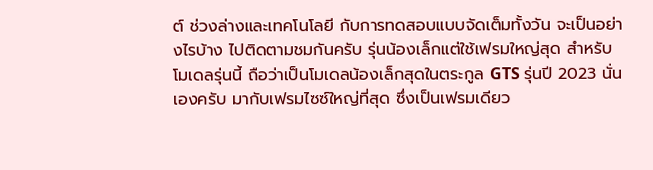ต์ ช่วงล่างและเทคโนโลยี กับการทดสอบแบบจัดเต็มทั้งวัน จะเป็นอย่างไรบ้าง ไปติดตามชมกันครับ รุ่นน้องเล็กแต่ใช้เฟรมใหญ่สุด สำหรับโมเดลรุ่นนี้ ถือว่าเป็นโมเดลน้องเล็กสุดในตระกูล GTS รุ่นปี 2023 นั่นเองครับ มากับเฟรมไซซ์ใหญ่ที่สุด ซึ่งเป็นเฟรมเดียว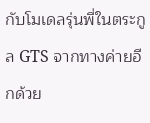กับโมเดลรุ่นพี่ในตระกูล GTS จากทางค่ายอีกด้วย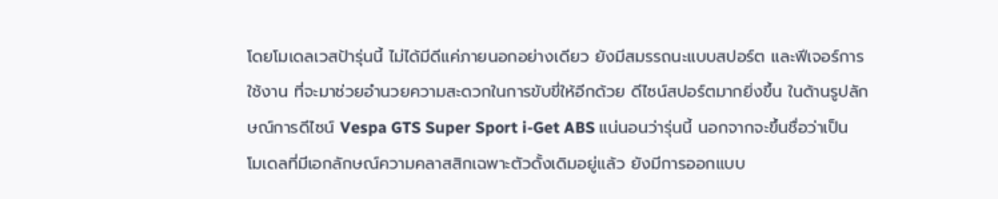โดยโมเดลเวสป้ารุ่นนี้ ไม่ได้มีดีแค่ภายนอกอย่างเดียว ยังมีสมรรถนะแบบสปอร์ต และฟีเจอร์การใช้งาน ที่จะมาช่วยอำนวยความสะดวกในการขับขี่ให้อีกด้วย ดีไซน์สปอร์ตมากยิ่งขึ้น ในด้านรูปลักษณ์การดีไซน์ Vespa GTS Super Sport i-Get ABS แน่นอนว่ารุ่นนี้ นอกจากจะขึ้นชื่อว่าเป็นโมเดลที่มีเอกลักษณ์ความคลาสสิกเฉพาะตัวดั้งเดิมอยู่แล้ว ยังมีการออกแบบ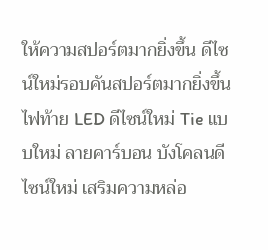ให้ความสปอร์ตมากยิ่งขึ้น ดีไซน์ใหม่รอบคันสปอร์ตมากยิ่งขึ้น ไฟท้าย LED ดีไซน์ใหม่ Tie แบบใหม่ ลายคาร์บอน บังโคลนดีไซน์ใหม่ เสริมความหล่อ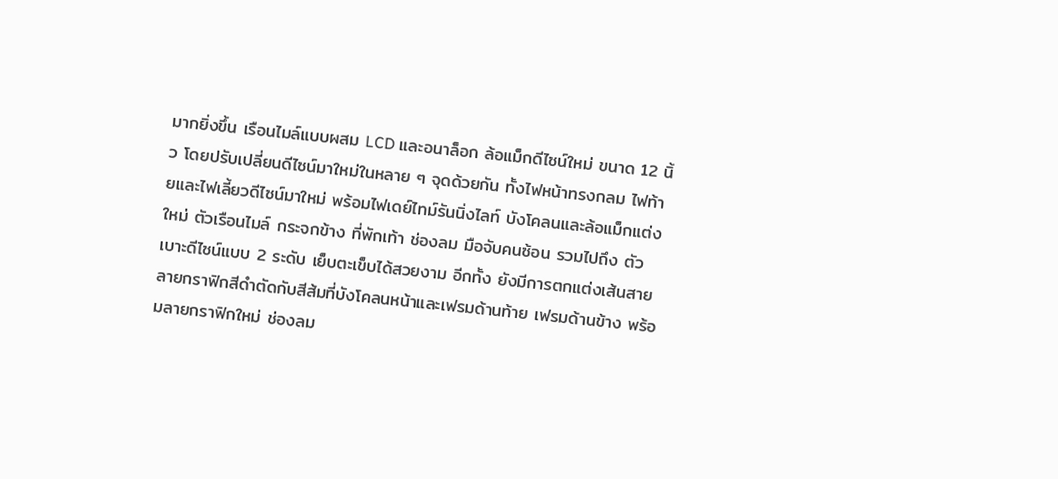มากยิ่งขึ้น เรือนไมล์แบบผสม LCD และอนาล็อก ล้อแม็กดีไซน์ใหม่ ขนาด 12 นิ้ว โดยปรับเปลี่ยนดีไซน์มาใหม่ในหลาย ๆ จุดด้วยกัน ทั้งไฟหน้าทรงกลม ไฟท้ายและไฟเลี้ยวดีไซน์มาใหม่ พร้อมไฟเดย์ไทม์รันนิ่งไลท์ บังโคลนและล้อแม็กแต่งใหม่ ตัวเรือนไมล์ กระจกข้าง ที่พักเท้า ช่องลม มือจับคนซ้อน รวมไปถึง ตัวเบาะดีไซน์แบบ 2 ระดับ เย็บตะเข็บได้สวยงาม อีกทั้ง ยังมีการตกแต่งเส้นสายลายกราฟิกสีดำตัดกับสีส้มที่บังโคลนหน้าและเฟรมด้านท้าย เฟรมด้านข้าง พร้อมลายกราฟิกใหม่ ช่องลม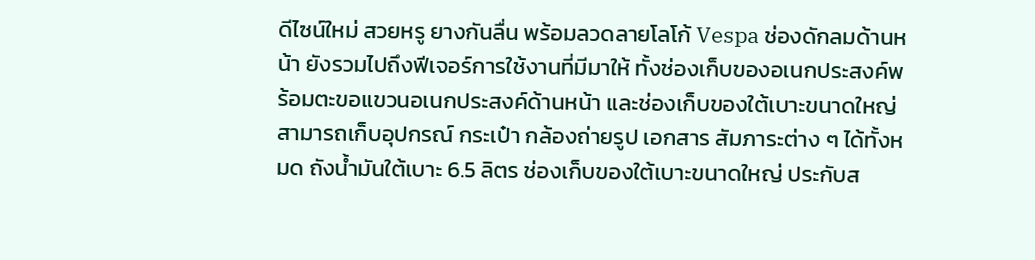ดีไซน์ใหม่ สวยหรู ยางกันลื่น พร้อมลวดลายโลโก้ Vespa ช่องดักลมด้านหน้า ยังรวมไปถึงฟีเจอร์การใช้งานที่มีมาให้ ทั้งช่องเก็บของอเนกประสงค์พร้อมตะขอแขวนอเนกประสงค์ด้านหน้า และช่องเก็บของใต้เบาะขนาดใหญ่ สามารถเก็บอุปกรณ์ กระเป๋า กล้องถ่ายรูป เอกสาร สัมภาระต่าง ๆ ได้ทั้งหมด ถังน้ำมันใต้เบาะ 6.5 ลิตร ช่องเก็บของใต้เบาะขนาดใหญ่ ประกับส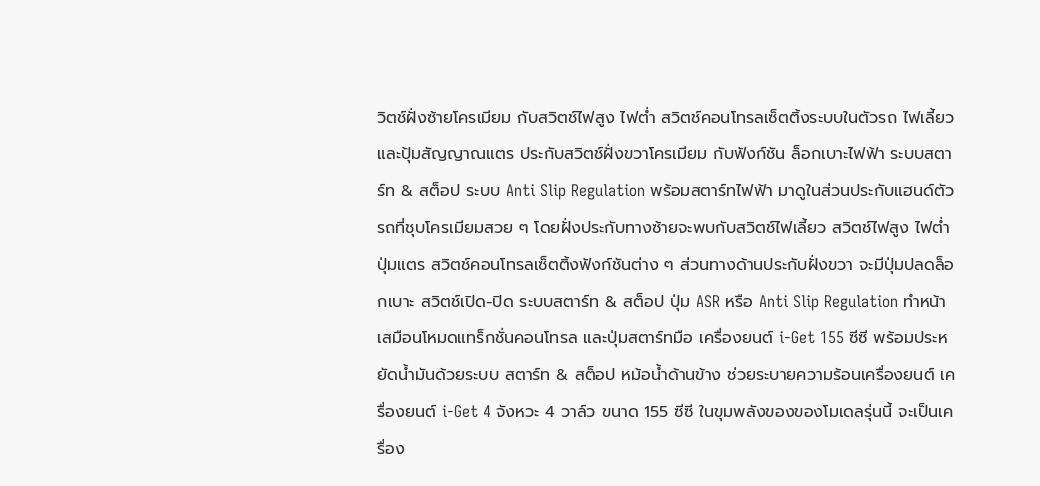วิตช์ฝั่งซ้ายโครเมียม กับสวิตช์ไฟสูง ไฟต่ำ สวิตช์คอนโทรลเซ็ตติ้งระบบในตัวรถ ไฟเลี้ยว และปุ้มสัญญาณแตร ประกับสวิตช์ฝั่งขวาโครเมียม กับฟังก์ชัน ล็อกเบาะไฟฟ้า ระบบสตาร์ท & สต็อป ระบบ Anti Slip Regulation พร้อมสตาร์ทไฟฟ้า มาดูในส่วนประกับแฮนด์ตัวรถที่ชุบโครเมียมสวย ๆ โดยฝั่งประกับทางซ้ายจะพบกับสวิตช์ไฟเลี้ยว สวิตช์ไฟสูง ไฟต่ำ ปุ่มแตร สวิตช์คอนโทรลเซ็ตติ้งฟังก์ชันต่าง ๆ ส่วนทางด้านประกับฝั่งขวา จะมีปุ่มปลดล็อกเบาะ สวิตช์เปิด-ปิด ระบบสตาร์ท & สต็อป ปุ่ม ASR หรือ Anti Slip Regulation ทำหน้าเสมือนโหมดแทร็กชั่นคอนโทรล และปุ่มสตาร์ทมือ เครื่องยนต์ i-Get 155 ซีซี พร้อมประหยัดน้ำมันด้วยระบบ สตาร์ท & สต็อป หม้อน้ำด้านข้าง ช่วยระบายความร้อนเครื่องยนต์ เครื่องยนต์ i-Get 4 จังหวะ 4 วาล์ว ขนาด 155 ซีซี ในขุมพลังของของโมเดลรุ่นนี้ จะเป็นเครื่อง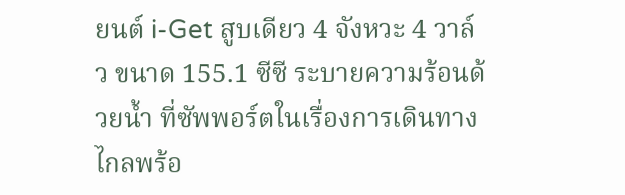ยนต์ i-Get สูบเดียว 4 จังหวะ 4 วาล์ว ขนาด 155.1 ซีซี ระบายความร้อนด้วยน้ำ ที่ซัพพอร์ตในเรื่องการเดินทางไกลพร้อ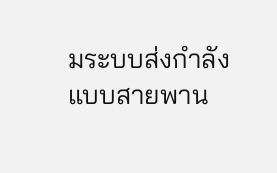มระบบส่งกำลังแบบสายพาน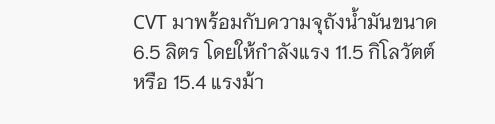CVT มาพร้อมกับความจุถังน้ำมันขนาด 6.5 ลิตร โดยให้กำลังแรง 11.5 กิโลวัตต์ หรือ 15.4 แรงม้า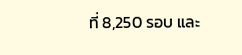ที่ 8,250 รอบ และ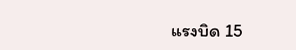แรงบิด 15